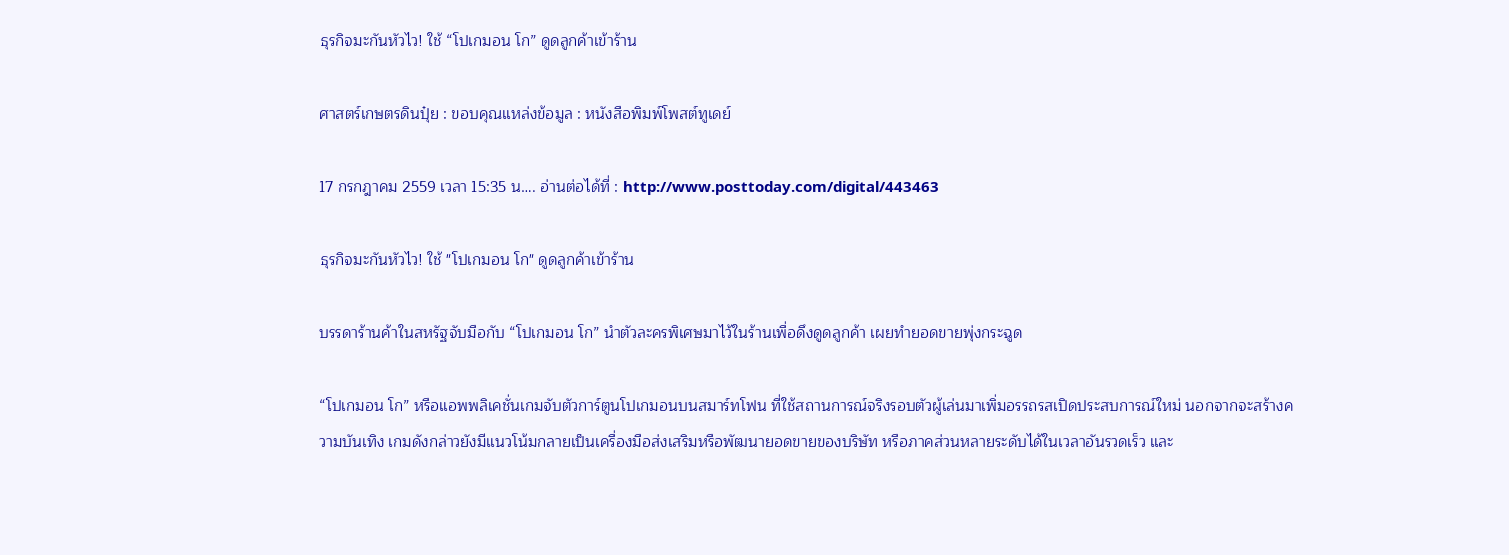ธุรกิจมะกันหัวไว! ใช้ “โปเกมอน โก” ดูดลูกค้าเข้าร้าน

ศาสตร์เกษตรดินปุ๋ย : ขอบคุณแหล่งข้อมูล : หนังสือพิมพ์โพสต์ทูเดย์

17 กรกฎาคม 2559 เวลา 15:35 น…. อ่านต่อได้ที่ : http://www.posttoday.com/digital/443463

ธุรกิจมะกันหัวไว! ใช้ "โปเกมอน โก" ดูดลูกค้าเข้าร้าน

บรรดาร้านค้าในสหรัฐจับมือกับ “โปเกมอน โก” นำตัวละครพิเศษมาไว้ในร้านเพื่อดึงดูดลูกค้า เผยทำยอดขายพุ่งกระฉูด

“โปเกมอน โก” หรือแอพพลิเคชั่นเกมจับตัวการ์ตูนโปเกมอนบนสมาร์ทโฟน ที่ใช้สถานการณ์จริงรอบตัวผู้เล่นมาเพิ่มอรรถรสเปิดประสบการณ์ใหม่ นอกจากจะสร้างความบันเทิง เกมดังกล่าวยังมีแนวโน้มกลายเป็นเครื่องมือส่งเสริมหรือพัฒนายอดขายของบริษัท หรือภาคส่วนหลายระดับได้ในเวลาอันรวดเร็ว และ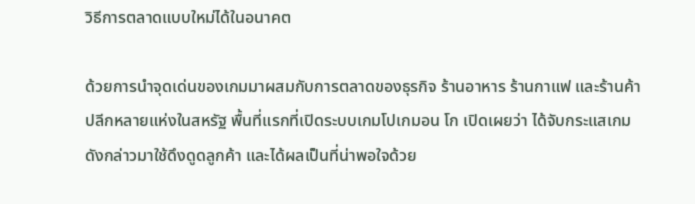วิธีการตลาดแบบใหม่ได้ในอนาคต

ด้วยการนำจุดเด่นของเกมมาผสมกับการตลาดของธุรกิจ ร้านอาหาร ร้านกาแฟ และร้านค้าปลีกหลายแห่งในสหรัฐ พื้นที่แรกที่เปิดระบบเกมโปเกมอน โก เปิดเผยว่า ได้จับกระแสเกมดังกล่าวมาใช้ดึงดูดลูกค้า และได้ผลเป็นที่น่าพอใจด้วย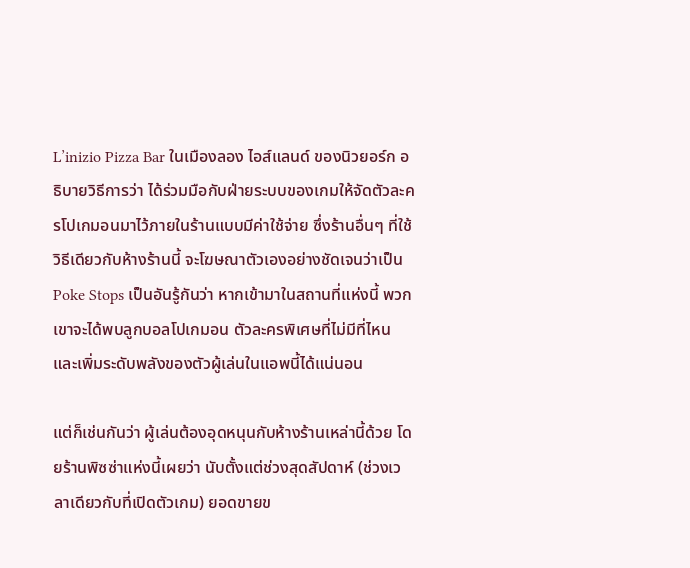L’inizio Pizza Bar ในเมืองลอง ไอส์แลนด์ ของนิวยอร์ก อธิบายวิธีการว่า ได้ร่วมมือกับฝ่ายระบบของเกมให้จัดตัวละครโปเกมอนมาไว้ภายในร้านแบบมีค่าใช้จ่าย ซึ่งร้านอื่นๆ ที่ใช้วิธีเดียวกับห้างร้านนี้ จะโฆษณาตัวเองอย่างชัดเจนว่าเป็น Poke Stops เป็นอันรู้กันว่า หากเข้ามาในสถานที่แห่งนี้ พวกเขาจะได้พบลูกบอลโปเกมอน ตัวละครพิเศษที่ไม่มีที่ไหน และเพิ่มระดับพลังของตัวผู้เล่นในแอพนี้ได้แน่นอน

แต่ก็เช่นกันว่า ผู้เล่นต้องอุดหนุนกับห้างร้านเหล่านี้ด้วย โดยร้านพิซซ่าแห่งนี้เผยว่า นับตั้งแต่ช่วงสุดสัปดาห์ (ช่วงเวลาเดียวกับที่เปิดตัวเกม) ยอดขายข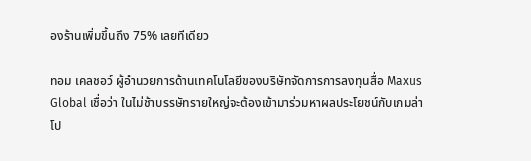องร้านเพิ่มขึ้นถึง 75% เลยทีเดียว

ทอม เคลชอว์ ผู้อำนวยการด้านเทคโนโลยีของบริษัทจัดการการลงทุนสื่อ Maxus Global เชื่อว่า ในไม่ช้าบรรษัทรายใหญ่จะต้องเข้ามาร่วมหาผลประโยชน์กับเกมล่าโป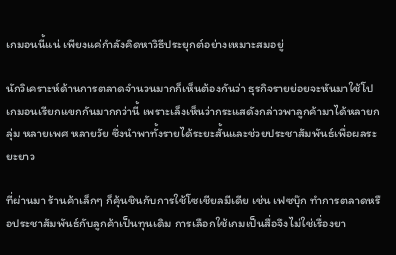เกมอนนี้แน่ เพียงแค่กำลังคิดหาวิธีประยุกต์อย่างเหมาะสมอยู่

นักวิเคราะห์ด้านการตลาดจำนวนมากก็เห็นต้องกันว่า ธุรกิจรายย่อยจะหันมาใช้โปเกมอนเรียกแขกกันมากกว่านี้ เพราะเล็งเห็นว่ากระแสดังกล่าวพาลูกค้ามาได้หลายกลุ่ม หลายเพศ หลายวัย ซึ่งนำพาทั้งรายได้ระยะสั้นและช่วยประชาสัมพันธ์เพื่อผลระยะยาว

ที่ผ่านมา ร้านค้าเล็กๆ ก็คุ้นชินกับการใช้โซเชียลมีเดีย เช่น เฟซบุ๊ก ทำการตลาดหรือประชาสัมพันธ์กับลูกค้าเป็นทุนเดิม การเลือกใช้เกมเป็นสื่อจึงไม่ใช่เรื่องยา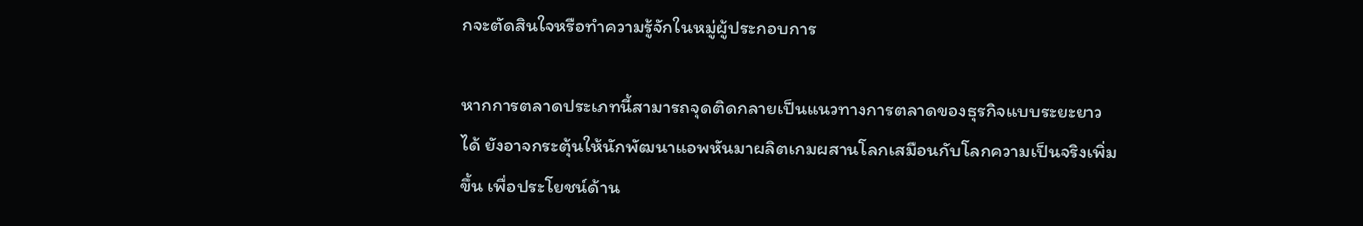กจะตัดสินใจหรือทำความรู้จักในหมู่ผู้ประกอบการ

หากการตลาดประเภทนี้สามารถจุดติดกลายเป็นแนวทางการตลาดของธุรกิจแบบระยะยาวได้ ยังอาจกระตุ้นให้นักพัฒนาแอพหันมาผลิตเกมผสานโลกเสมือนกับโลกความเป็นจริงเพิ่มขึ้น เพื่อประโยชน์ด้าน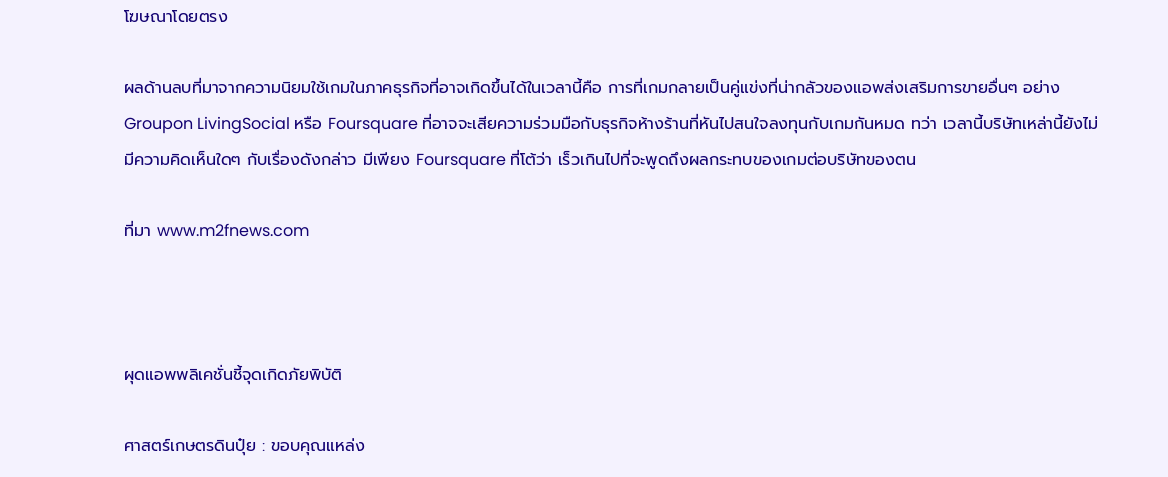โฆษณาโดยตรง

ผลด้านลบที่มาจากความนิยมใช้เกมในภาคธุรกิจที่อาจเกิดขึ้นได้ในเวลานี้คือ การที่เกมกลายเป็นคู่แข่งที่น่ากลัวของแอพส่งเสริมการขายอื่นๆ อย่าง Groupon LivingSocial หรือ Foursquare ที่อาจจะเสียความร่วมมือกับธุรกิจห้างร้านที่หันไปสนใจลงทุนกับเกมกันหมด ทว่า เวลานี้บริษัทเหล่านี้ยังไม่มีความคิดเห็นใดๆ กับเรื่องดังกล่าว มีเพียง Foursquare ที่โต้ว่า เร็วเกินไปที่จะพูดถึงผลกระทบของเกมต่อบริษัทของตน

ที่มา www.m2fnews.com



ผุดแอพพลิเคชั่นชี้จุดเกิดภัยพิบัติ

ศาสตร์เกษตรดินปุ๋ย : ขอบคุณแหล่ง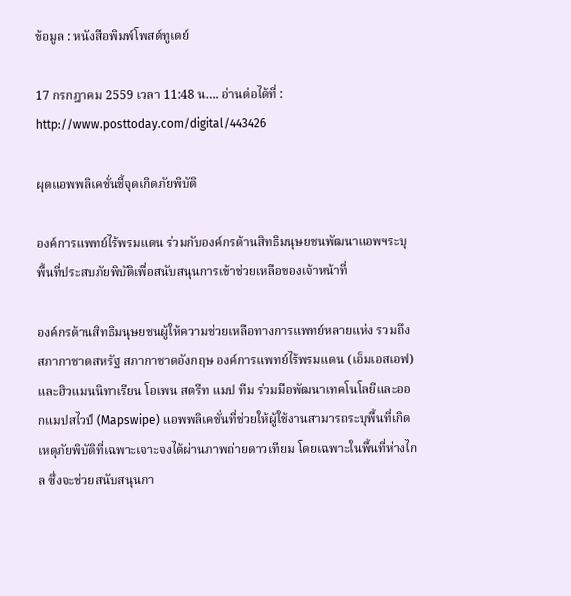ข้อมูล : หนังสือพิมพ์โพสต์ทูเดย์

17 กรกฎาคม 2559 เวลา 11:48 น…. อ่านต่อได้ที่ : http://www.posttoday.com/digital/443426

ผุดแอพพลิเคชั่นชี้จุดเกิดภัยพิบัติ

องค์การแพทย์ไร้พรมแดน ร่วมกับองค์กรด้านสิทธิมนุษยชนพัฒนาแอพฯระบุพื้นที่ประสบภัยพิบัติเพื่อสนับสนุนการเข้าช่วยเหลือของเจ้าหน้าที่

องค์กรด้านสิทธิมนุษยชนผู้ให้ความช่วยเหลือทางการแพทย์หลายแห่ง รวมถึงสภากาชาดสหรัฐ สภากาชาดอังกฤษ องค์การแพทย์ไร้พรมแดน (เอ็มเอสเอฟ) และฮิวแมนนิทาเรียน โอเพน สตรีท แมป ทีม ร่วมมือพัฒนาเทคโนโลยีและออกแมปสไวป์ (Mapswipe) แอพพลิเคชั่นที่ช่วยให้ผู้ใช้งานสามารถระบุพื้นที่เกิดเหตุภัยพิบัติที่เฉพาะเจาะจงได้ผ่านภาพถ่ายดาวเทียม โดยเฉพาะในพื้นที่ห่างไกล ซึ่งจะช่วยสนับสนุนกา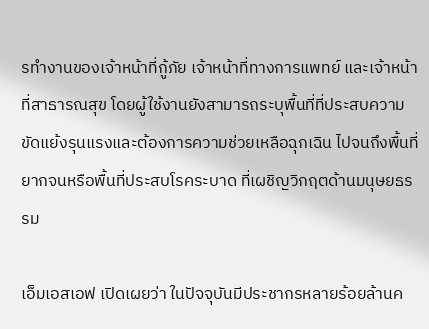รทำงานของเจ้าหน้าที่กู้ภัย เจ้าหน้าที่ทางการแพทย์ และเจ้าหน้าที่สาธารณสุข โดยผู้ใช้งานยังสามารถระบุพื้นที่ที่ประสบความขัดแย้งรุนแรงและต้องการความช่วยเหลือฉุกเฉิน ไปจนถึงพื้นที่ยากจนหรือพื้นที่ประสบโรคระบาด ที่เผชิญวิกฤตด้านมนุษยธรรม

เอ็มเอสเอฟ เปิดเผยว่า ในปัจจุบันมีประชากรหลายร้อยล้านค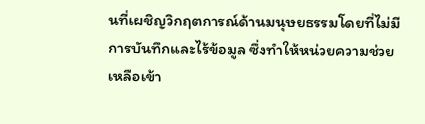นที่เผชิญวิกฤตการณ์ด้านมนุษยธรรมโดยที่ไม่มีการบันทึกและไร้ข้อมูล ซึ่งทำให้หน่วยความช่วยเหลือเข้า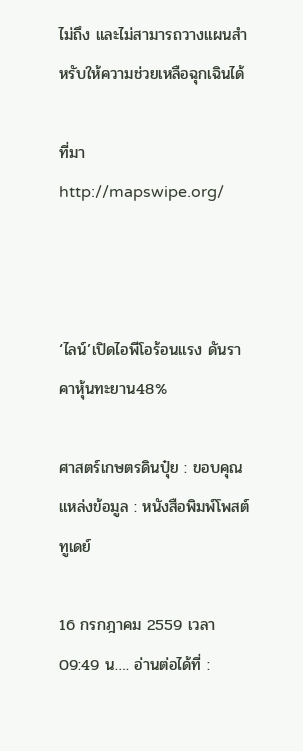ไม่ถึง และไม่สามารถวางแผนสำหรับให้ความช่วยเหลือฉุกเฉินได้

ที่มา http://mapswipe.org/



‘ไลน์’เปิดไอพีโอร้อนแรง ดันราคาหุ้นทะยาน48%

ศาสตร์เกษตรดินปุ๋ย : ขอบคุณแหล่งข้อมูล : หนังสือพิมพ์โพสต์ทูเดย์

16 กรกฎาคม 2559 เวลา 09:49 น…. อ่านต่อได้ที่ :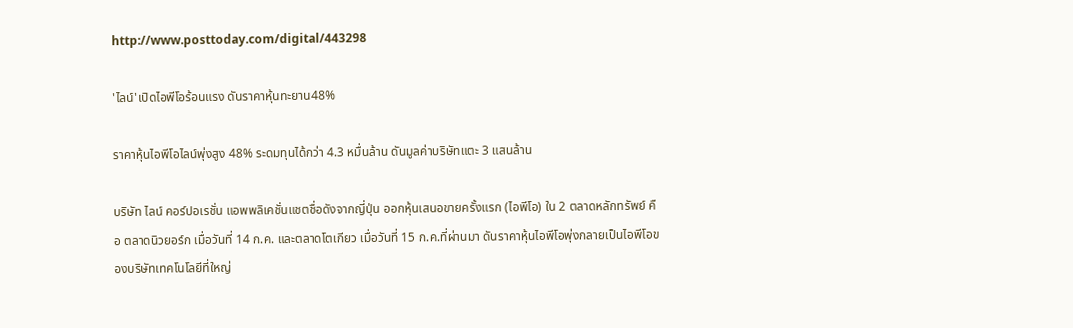http://www.posttoday.com/digital/443298

'ไลน์'เปิดไอพีโอร้อนแรง ดันราคาหุ้นทะยาน48%

ราคาหุ้นไอพีโอไลน์พุ่งสูง 48% ระดมทุนได้กว่า 4.3 หมื่นล้าน ดันมูลค่าบริษัทแตะ 3 แสนล้าน

บริษัท ไลน์ คอร์ปอเรชั่น แอพพลิเคชั่นแชตชื่อดังจากญี่ปุ่น ออกหุ้นเสนอขายครั้งแรก (ไอพีโอ) ใน 2 ตลาดหลักทรัพย์ คือ ตลาดนิวยอร์ก เมื่อวันที่ 14 ก.ค. และตลาดโตเกียว เมื่อวันที่ 15 ก.ค.ที่ผ่านมา ดันราคาหุ้นไอพีโอพุ่งกลายเป็นไอพีโอของบริษัทเทคโนโลยีที่ใหญ่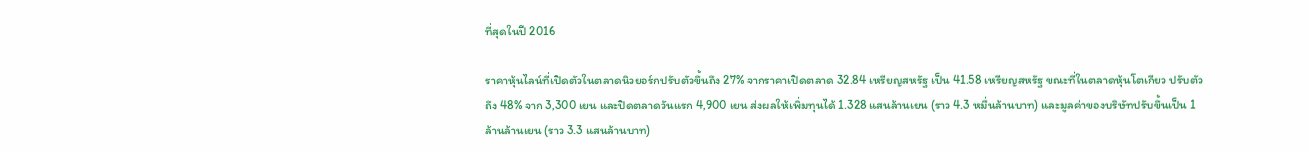ที่สุดในปี 2016

ราคาหุ้นไลน์ที่เปิดตัวในตลาดนิวยอร์กปรับตัวขึ้นถึง 27% จากราคาเปิดตลาด 32.84 เหรียญสหรัฐ เป็น 41.58 เหรียญสหรัฐ ขณะที่ในตลาดหุ้นโตเกียว ปรับตัวถึง 48% จาก 3,300 เยน และปิดตลาดวันแรก 4,900 เยน ส่งผลให้เพิ่มทุนได้ 1.328 แสนล้านเยน (ราว 4.3 หมื่นล้านบาท) และมูลค่าของบริษัทปรับขึ้นเป็น 1 ล้านล้านเยน (ราว 3.3 แสนล้านบาท)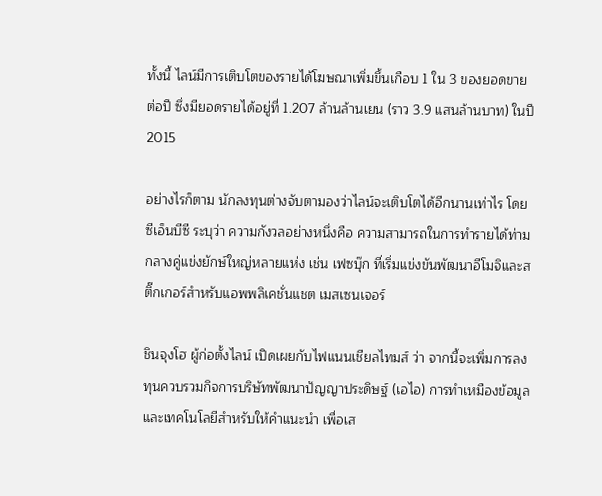ทั้งนี้ ไลน์มีการเติบโตของรายได้โฆษณาเพิ่มขึ้นเกือบ 1 ใน 3 ของยอดขายต่อปี ซึ่งมียอดรายได้อยู่ที่ 1.207 ล้านล้านเยน (ราว 3.9 แสนล้านบาท) ในปี 2015

อย่างไรก็ตาม นักลงทุนต่างจับตามองว่าไลน์จะเติบโตได้อีกนานเท่าไร โดยซีเอ็นบีซี ระบุว่า ความกังวลอย่างหนึ่งคือ ความสามารถในการทำรายได้ท่ามกลางคู่แข่งยักษ์ใหญ่หลายแห่ง เช่น เฟซบุ๊ก ที่เริ่มแข่งขันพัฒนาอีโมจิและสติ๊กเกอร์สำหรับแอพพลิเคชั่นแชต เมสเซนเจอร์

ชินจุงโฮ ผู้ก่อตั้งไลน์ เปิดเผยกับไฟแนนเชียลไทมส์ ว่า จากนี้จะเพิ่มการลงทุนควบรวมกิจการบริษัทพัฒนาปัญญาประดิษฐ์ (เอไอ) การทำเหมืองข้อมูลและเทคโนโลยีสำหรับให้คำแนะนำ เพื่อเส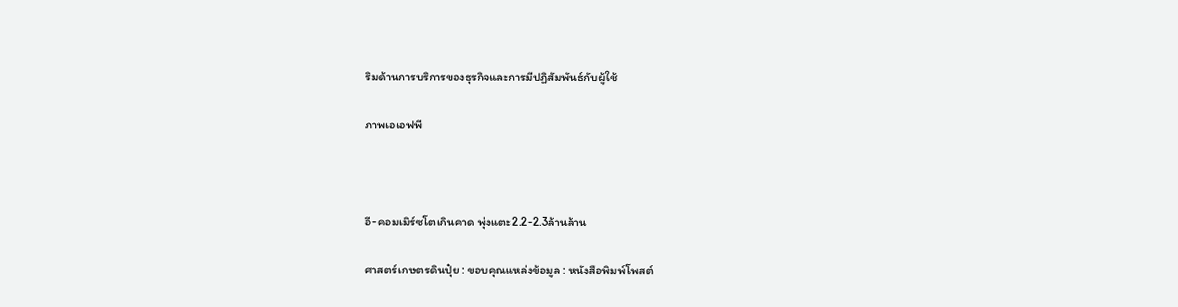ริมด้านการบริการของธุรกิจและการมีปฏิสัมพันธ์กับผู้ใช้

ภาพเอเอฟพี



อี-คอมเมิร์ซโตเกินคาด พุ่งแตะ2.2-2.3ล้านล้าน

ศาสตร์เกษตรดินปุ๋ย : ขอบคุณแหล่งข้อมูล : หนังสือพิมพ์โพสต์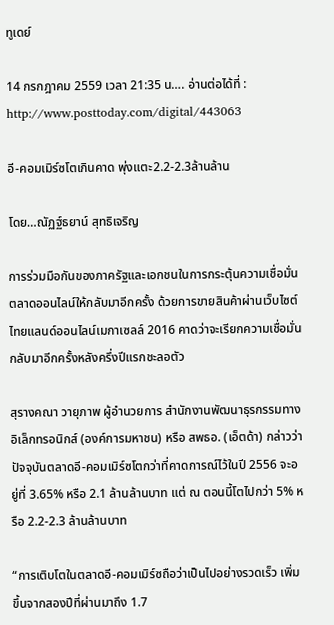ทูเดย์

14 กรกฎาคม 2559 เวลา 21:35 น…. อ่านต่อได้ที่ : http://www.posttoday.com/digital/443063

อี-คอมเมิร์ซโตเกินคาด พุ่งแตะ2.2-2.3ล้านล้าน

โดย…ณัฏฐ์ธยาน์ สุทธิเจริญ

การร่วมมือกันของภาครัฐและเอกชนในการกระตุ้นความเชื่อมั่นตลาดออนไลน์ให้กลับมาอีกครั้ง ด้วยการขายสินค้าผ่านเว็บไซต์ไทยแลนด์ออนไลน์เมกาเซลล์ 2016 คาดว่าจะเรียกความเชื่อมั่นกลับมาอีกครั้งหลังครึ่งปีแรกชะลอตัว

สุรางคณา วายุภาพ ผู้อำนวยการ สำนักงานพัฒนาธุรกรรมทางอิเล็กทรอนิกส์ (องค์การมหาชน) หรือ สพธอ. (เอ็ตด้า) กล่าวว่า ปัจจุบันตลาดอี-คอมเมิร์ซโตกว่าที่คาดการณ์ไว้ในปี 2556 จะอยู่ที่ 3.65% หรือ 2.1 ล้านล้านบาท แต่ ณ ตอนนี้โตไปกว่า 5% หรือ 2.2-2.3 ล้านล้านบาท

“การเติบโตในตลาดอี-คอมเมิร์ซถือว่าเป็นไปอย่างรวดเร็ว เพิ่มขึ้นจากสองปีที่ผ่านมาถึง 1.7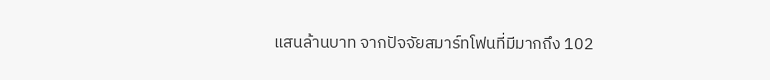แสนล้านบาท จากปัจจัยสมาร์ทโฟนที่มีมากถึง 102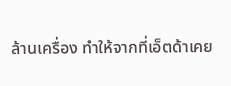ล้านเครื่อง ทำให้จากที่เอ็ตด้าเคย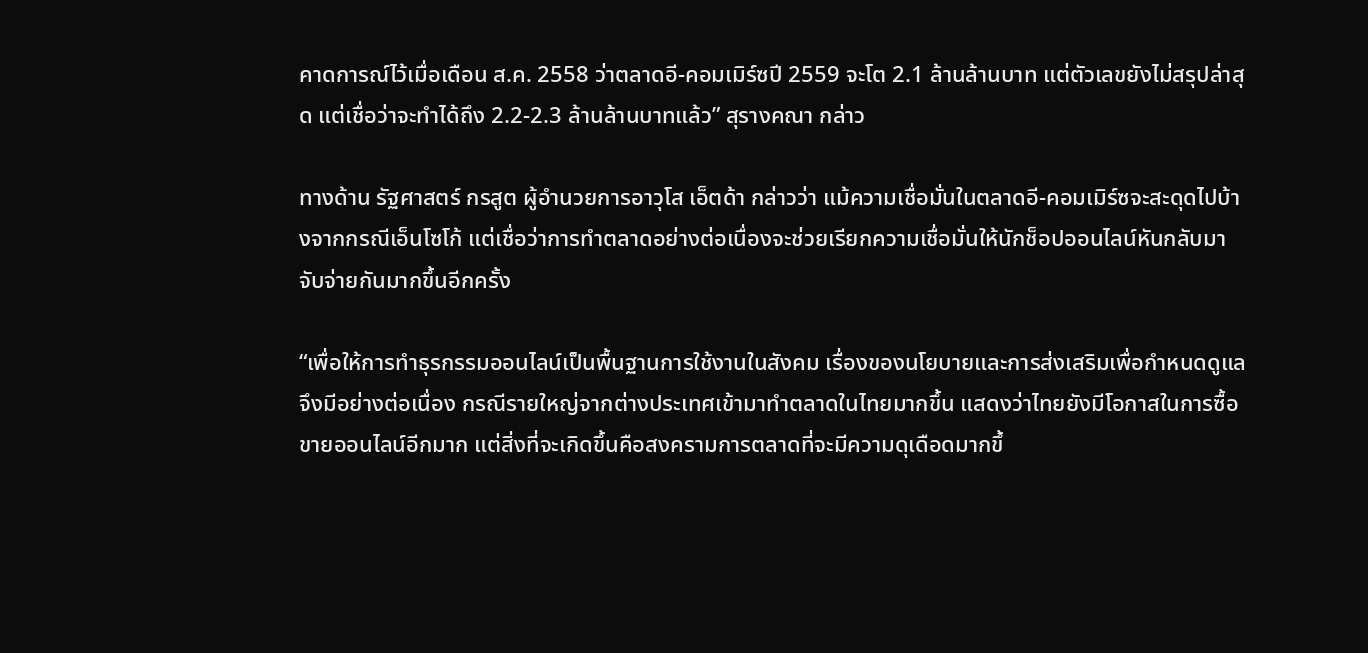คาดการณ์ไว้เมื่อเดือน ส.ค. 2558 ว่าตลาดอี-คอมเมิร์ซปี 2559 จะโต 2.1 ล้านล้านบาท แต่ตัวเลขยังไม่สรุปล่าสุด แต่เชื่อว่าจะทำได้ถึง 2.2-2.3 ล้านล้านบาทแล้ว” สุรางคณา กล่าว

ทางด้าน รัฐศาสตร์ กรสูต ผู้อำนวยการอาวุโส เอ็ตด้า กล่าวว่า แม้ความเชื่อมั่นในตลาดอี-คอมเมิร์ซจะสะดุดไปบ้างจากกรณีเอ็นโซโก้ แต่เชื่อว่าการทำตลาดอย่างต่อเนื่องจะช่วยเรียกความเชื่อมั่นให้นักช็อปออนไลน์หันกลับมาจับจ่ายกันมากขึ้นอีกครั้ง

“เพื่อให้การทำธุรกรรมออนไลน์เป็นพื้นฐานการใช้งานในสังคม เรื่องของนโยบายและการส่งเสริมเพื่อกำหนดดูแลจึงมีอย่างต่อเนื่อง กรณีรายใหญ่จากต่างประเทศเข้ามาทำตลาดในไทยมากขึ้น แสดงว่าไทยยังมีโอกาสในการซื้อขายออนไลน์อีกมาก แต่สิ่งที่จะเกิดขึ้นคือสงครามการตลาดที่จะมีความดุเดือดมากขึ้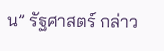น” รัฐศาสตร์ กล่าว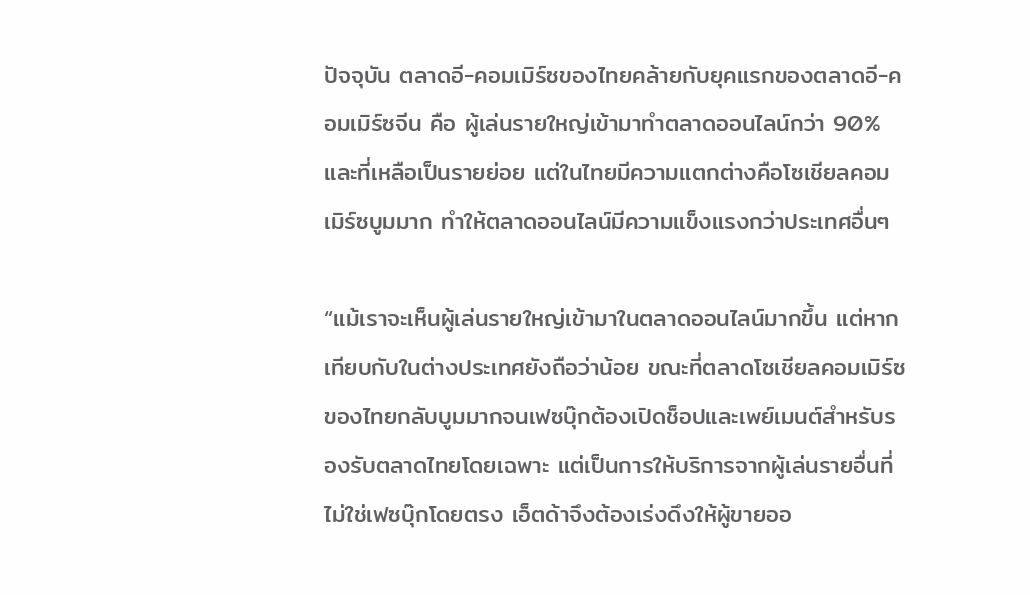ปัจจุบัน ตลาดอี-คอมเมิร์ซของไทยคล้ายกับยุคแรกของตลาดอี-คอมเมิร์ซจีน คือ ผู้เล่นรายใหญ่เข้ามาทำตลาดออนไลน์กว่า 90% และที่เหลือเป็นรายย่อย แต่ในไทยมีความแตกต่างคือโซเชียลคอมเมิร์ซบูมมาก ทำให้ตลาดออนไลน์มีความแข็งแรงกว่าประเทศอื่นๆ

“แม้เราจะเห็นผู้เล่นรายใหญ่เข้ามาในตลาดออนไลน์มากขึ้น แต่หากเทียบกับในต่างประเทศยังถือว่าน้อย ขณะที่ตลาดโซเชียลคอมเมิร์ซของไทยกลับบูมมากจนเฟซบุ๊กต้องเปิดช็อปและเพย์เมนต์สำหรับรองรับตลาดไทยโดยเฉพาะ แต่เป็นการให้บริการจากผู้เล่นรายอื่นที่ไม่ใช่เฟซบุ๊กโดยตรง เอ็ตด้าจึงต้องเร่งดึงให้ผู้ขายออ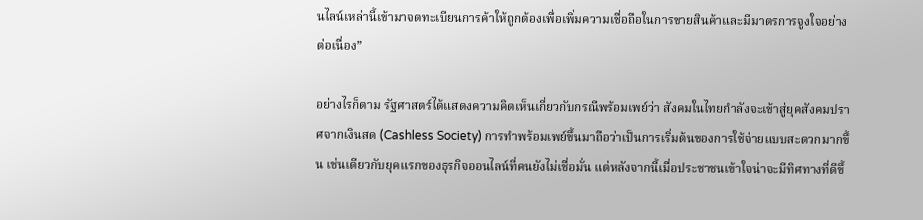นไลน์เหล่านี้เข้ามาจดทะเบียนการค้าให้ถูกต้องเพื่อเพิ่มความเชื่อถือในการขายสินค้าและมีมาตรการจูงใจอย่างต่อเนื่อง”

อย่างไรก็ตาม รัฐศาสตร์ได้แสดงความคิดเห็นเกี่ยวกับกรณีพร้อมเพย์ว่า สังคมในไทยกำลังจะเข้าสู่ยุคสังคมปราศจากเงินสด (Cashless Society) การทำพร้อมเพย์ขึ้นมาถือว่าเป็นการเริ่มต้นของการใช้จ่ายแบบสะดวกมากขึ้น เช่นเดียวกับยุคแรกของธุรกิจออนไลน์ที่คนยังไม่เชื่อมั่น แต่หลังจากนี้เมื่อประชาชนเข้าใจน่าจะมีทิศทางที่ดีขึ้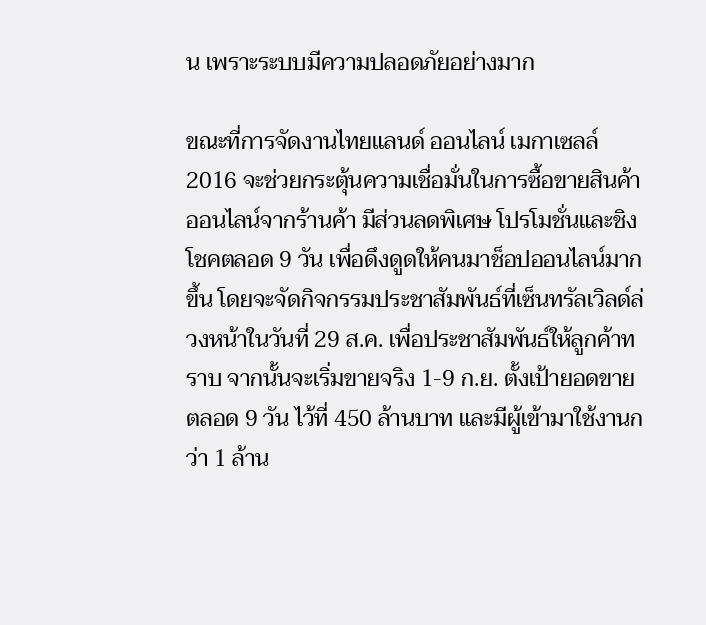น เพราะระบบมีความปลอดภัยอย่างมาก

ขณะที่การจัดงานไทยแลนด์ ออนไลน์ เมกาเซลล์ 2016 จะช่วยกระตุ้นความเชื่อมั่นในการซื้อขายสินค้าออนไลน์จากร้านค้า มีส่วนลดพิเศษ โปรโมชั่นและชิงโชคตลอด 9 วัน เพื่อดึงดูดให้คนมาช็อปออนไลน์มากขึ้น โดยจะจัดกิจกรรมประชาสัมพันธ์ที่เซ็นทรัลเวิลด์ล่วงหน้าในวันที่ 29 ส.ค. เพื่อประชาสัมพันธ์ให้ลูกค้าทราบ จากนั้นจะเริ่มขายจริง 1-9 ก.ย. ตั้งเป้ายอดขายตลอด 9 วัน ไว้ที่ 450 ล้านบาท และมีผู้เข้ามาใช้งานกว่า 1 ล้าน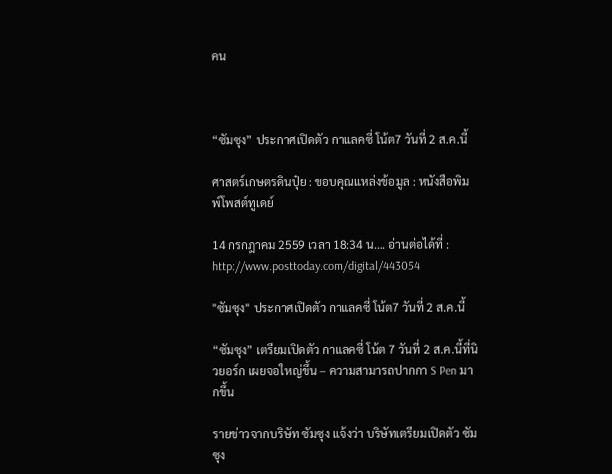คน



“ซัมซุง” ประกาศเปิดตัว กาแลคซี่ โน้ต7 วันที่ 2 ส.ค.นี้

ศาสตร์เกษตรดินปุ๋ย : ขอบคุณแหล่งข้อมูล : หนังสือพิมพ์โพสต์ทูเดย์

14 กรกฎาคม 2559 เวลา 18:34 น…. อ่านต่อได้ที่ : http://www.posttoday.com/digital/443054

"ซัมซุง" ประกาศเปิดตัว กาแลคซี่ โน้ต7 วันที่ 2 ส.ค.นี้

“ซัมซุง” เตรียมเปิดตัว กาแลคซี่ โน้ต 7 วันที่ 2 ส.ค.นี้ที่นิวยอร์ก เผยจอใหญ่ขึ้น – ความสามารถปากกา S Pen มากขึ้น

รายข่าวจากบริษัท ซัมซุง แจ้งว่า บริษัทเตรียมเปิดตัว ซัมซุง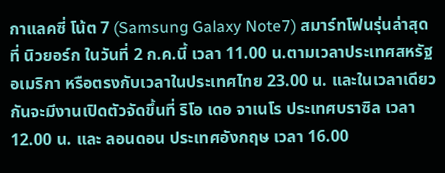กาแลคซี่ โน้ต 7 (Samsung Galaxy Note7) สมาร์ทโฟนรุ่นล่าสุด ที่ นิวยอร์ก ในวันที่ 2 ก.ค.นี้ เวลา 11.00 น.ตามเวลาประเทศสหรัฐอเมริกา หรือตรงกับเวลาในประเทศไทย 23.00 น. และในเวลาเดียวกันจะมีงานเปิดตัวจัดขึ้นที่ ริโอ เดอ จาเนโร ประเทศบราซิล เวลา 12.00 น. และ ลอนดอน ประเทศอังกฤษ เวลา 16.00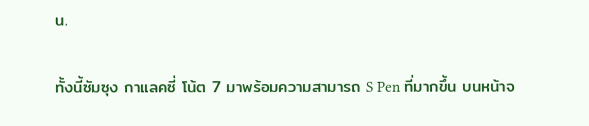น.

ทั้งนี้ซัมซุง กาแลคซี่ โน้ต 7 มาพร้อมความสามารถ S Pen ที่มากขึ้น บนหน้าจ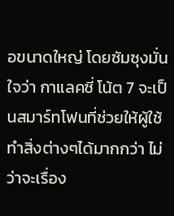อขนาดใหญ่ โดยซัมซุงมั่นใจว่า กาแลคซี่ โน้ต 7 จะเป็นสมาร์ทโฟนที่ช่วยให้ผู้ใช้ทำสิ่งต่างๆได้มากกว่า ไม่ว่าจะเรื่อง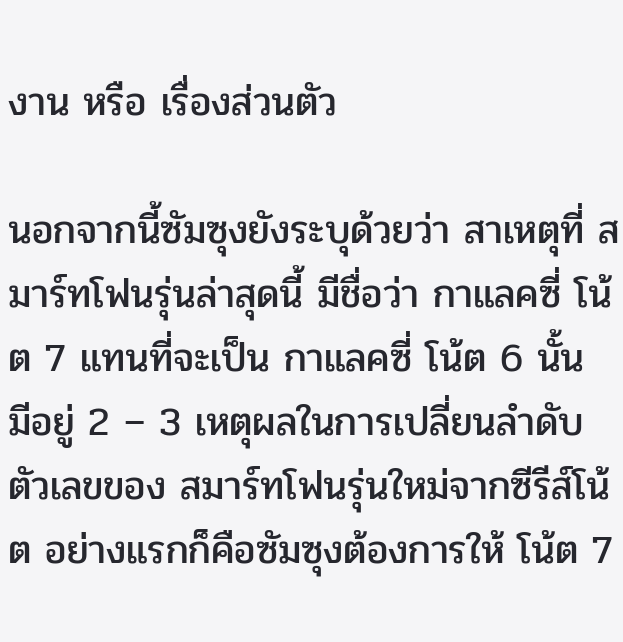งาน หรือ เรื่องส่วนตัว

นอกจากนี้ซัมซุงยังระบุด้วยว่า สาเหตุที่ สมาร์ทโฟนรุ่นล่าสุดนี้ มีชื่อว่า กาแลคซี่ โน้ต 7 แทนที่จะเป็น กาแลคซี่ โน้ต 6 นั้น มีอยู่ 2 – 3 เหตุผลในการเปลี่ยนลำดับตัวเลขของ สมาร์ทโฟนรุ่นใหม่จากซีรีส์โน้ต อย่างแรกก็คือซัมซุงต้องการให้ โน้ต 7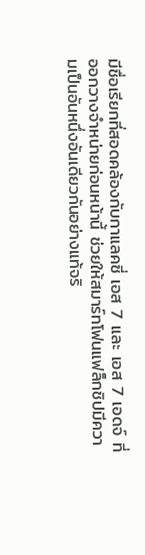มีชื่อเรียกที่สอดคล้องกับกาแลคซี่ เอส 7 และ เอส 7 เอดจ์ ที่ออกวางจำหน่ายก่อนหน้านี้ ช่วยให้สมาร์ทโฟนแฟล็กชิปมีความเป็นอันหนึ่งอันเดียวกันอย่างแท้จริ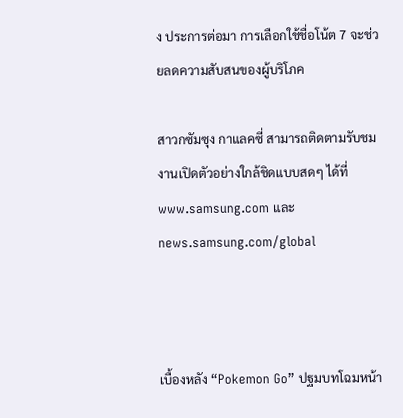ง ประการต่อมา การเลือกใช้ชื่อโน้ต 7 จะช่วยลดความสับสนของผู้บริโภค

สาวกซัมซุง กาแลคซี่ สามารถติดตามรับชมงานเปิดตัวอย่างใกล้ชิดแบบสดๆ ได้ที่ www.samsung.com และ news.samsung.com/global



เบื้องหลัง “Pokemon Go” ปฐมบทโฉมหน้า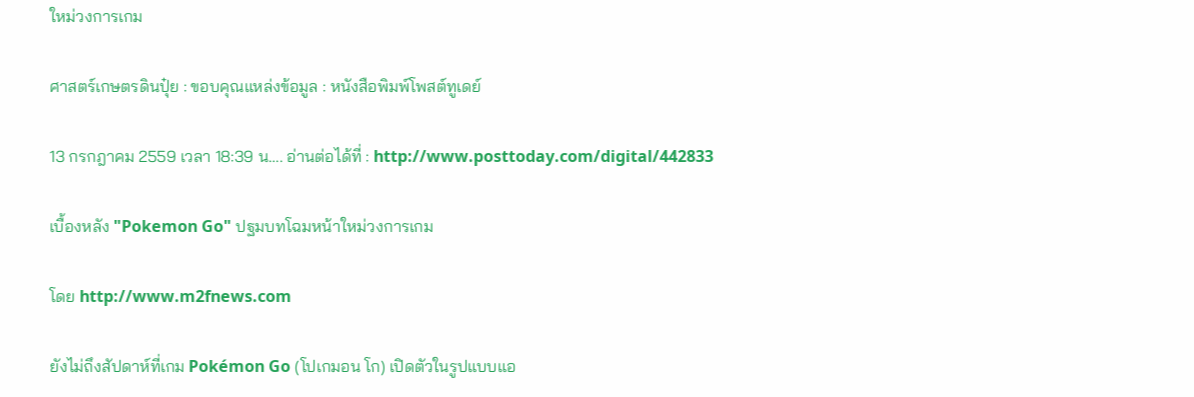ใหม่วงการเกม

ศาสตร์เกษตรดินปุ๋ย : ขอบคุณแหล่งข้อมูล : หนังสือพิมพ์โพสต์ทูเดย์

13 กรกฎาคม 2559 เวลา 18:39 น…. อ่านต่อได้ที่ : http://www.posttoday.com/digital/442833

เบื้องหลัง "Pokemon Go" ปฐมบทโฉมหน้าใหม่วงการเกม

โดย http://www.m2fnews.com

ยังไม่ถึงสัปดาห์ที่เกม Pokémon Go (โปเกมอน โก) เปิดตัวในรูปแบบแอ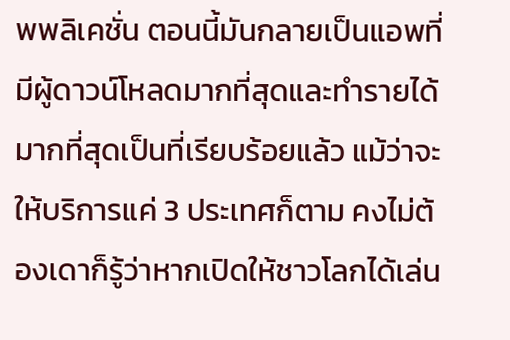พพลิเคชั่น ตอนนี้มันกลายเป็นแอพที่มีผู้ดาวน์โหลดมากที่สุดและทำรายได้มากที่สุดเป็นที่เรียบร้อยแล้ว แม้ว่าจะให้บริการแค่ 3 ประเทศก็ตาม คงไม่ต้องเดาก็รู้ว่าหากเปิดให้ชาวโลกได้เล่น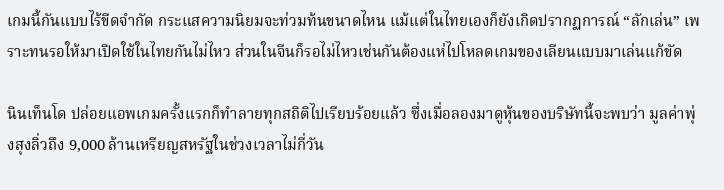เกมนี้กันแบบไร้ขีดจำกัด กระแสความนิยมจะท่วมท้นขนาดไหน แม้แต่ในไทยเองก็ยังเกิดปรากฏการณ์ “ลักเล่น” เพราะทนรอให้มาเปิดใช้ในไทยกันไม่ไหว ส่วนในจีนก็รอไม่ไหวเช่นกันต้องแห่ไปโหลดเกมของเลียนแบบมาเล่นแก้ขัด

นินเท็นโด ปล่อยแอพเกมครั้งแรกก็ทำลายทุกสถิติไปเรียบร้อยแล้ว ซึ่งเมื่อลองมาดูหุ้นของบริษัทนี้จะพบว่า มูลค่าพุ่งสุงลิ่วถึง 9,000 ล้านเหรียญสหรัฐในช่วงเวลาไม่กี่วัน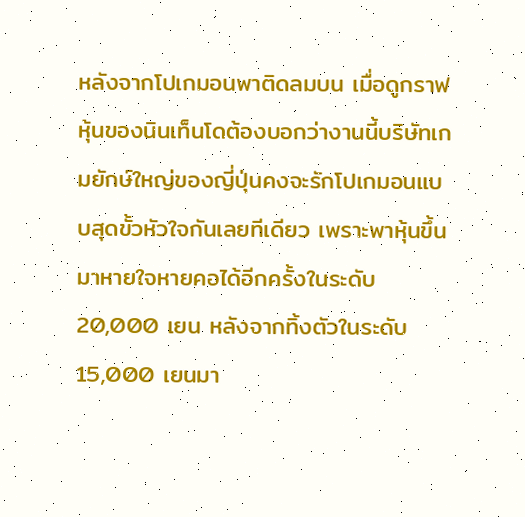หลังจากโปเกมอนพาติดลมบน เมื่อดูกราฟหุ้นของนินเท็นโดต้องบอกว่างานนี้บริษัทเกมยักษ์ใหญ่ของญี่ปุ่นคงจะรักโปเกมอนแบบสุดขั้วหัวใจกันเลยทีเดียว เพราะพาหุ้นขึ้นมาหายใจหายคอได้อีกครั้งในระดับ 20,000 เยน หลังจากทิ้งตัวในระดับ 15,000 เยนมา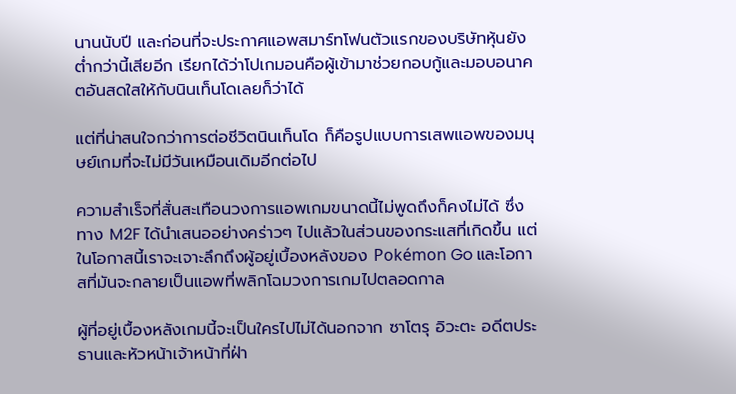นานนับปี และก่อนที่จะประกาศแอพสมาร์ทโฟนตัวแรกของบริษัทหุ้นยังต่ำกว่านี้เสียอีก เรียกได้ว่าโปเกมอนคือผู้เข้ามาช่วยกอบกู้และมอบอนาคตอันสดใสให้กับนินเท็นโดเลยก็ว่าได้

แต่ที่น่าสนใจกว่าการต่อชีวิตนินเท็นโด ก็คือรูปแบบการเสพแอพของมนุษย์เกมที่จะไม่มีวันเหมือนเดิมอีกต่อไป

ความสำเร็จที่สั่นสะเทือนวงการแอพเกมขนาดนี้ไม่พูดถึงก็คงไม่ได้ ซึ่งทาง M2F ได้นำเสนออย่างคร่าวๆ ไปแล้วในส่วนของกระแสที่เกิดขึ้น แต่ในโอกาสนี้เราจะเจาะลึกถึงผู้อยู่เบื้องหลังของ Pokémon Go และโอกาสที่มันจะกลายเป็นแอพที่พลิกโฉมวงการเกมไปตลอดกาล

ผู้ที่อยู่เบื้องหลังเกมนี้จะเป็นใครไปไม่ได้นอกจาก ซาโตรุ อิวะตะ อดีตประธานและหัวหน้าเจ้าหน้าที่ฝ่า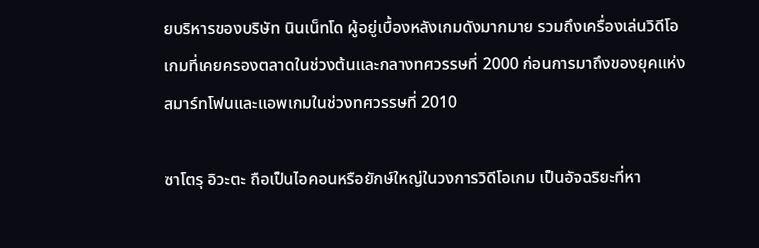ยบริหารของบริษัท นินเน็ทโด ผู้อยู่เบื้องหลังเกมดังมากมาย รวมถึงเครื่องเล่นวิดีโอเกมที่เคยครองตลาดในช่วงต้นและกลางทศวรรษที่ 2000 ก่อนการมาถึงของยุคแห่งสมาร์ทโฟนและแอพเกมในช่วงทศวรรษที่ 2010

ซาโตรุ อิวะตะ ถือเป็นไอคอนหรือยักษ์ใหญ่ในวงการวิดีโอเกม เป็นอัจฉริยะที่หา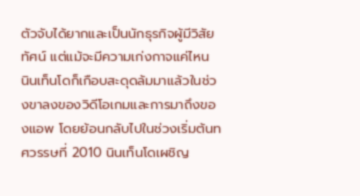ตัวจับได้ยากและเป็นนักธุรกิจผู้มีวิสัยทัศน์ แต่แม้จะมีความเก่งกาจแค่ไหน นินเท็นโดก็เกือบสะดุดล้มมาแล้วในช่วงขาลงของวิดีโอเกมและการมาถึงของแอพ โดยย้อนกลับไปในช่วงเริ่มต้นทศวรรษที่ 2010 นินเท็นโดเผชิญ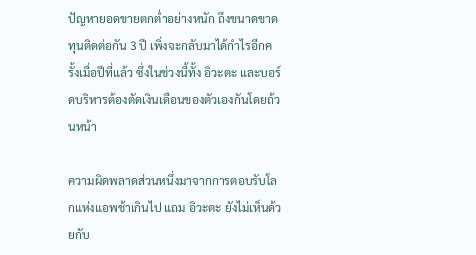ปัญหายอดขายตกต่ำอย่างหนัก ถึงขนาดขาดทุนติดต่อกัน 3 ปี เพิ่งจะกลับมาได้กำไรอีกครั้งเมื่อปีที่แล้ว ซึ่งในช่วงนี้ทั้ง อิวะตะ และบอร์ดบริหารต้องตัดเงินเดือนของตัวเองกันโดยถ้วนหน้า

ความผิดพลาดส่วนหนึ่งมาจากการตอบรับโลกแห่งแอพช้าเกินไป แถม อิวะตะ ยังไม่เห็นด้วยกับ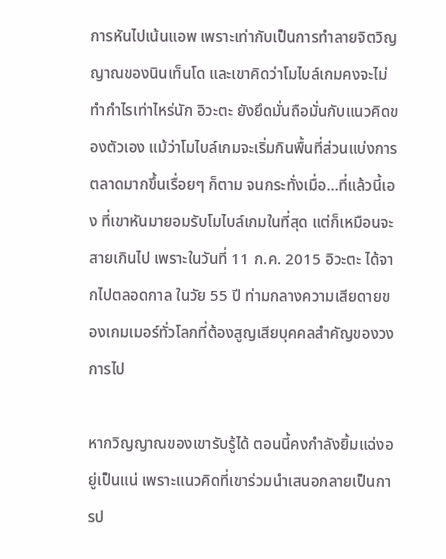การหันไปเน้นแอพ เพราะเท่ากับเป็นการทำลายจิตวิญญาณของนินเท็นโด และเขาคิดว่าโมไบล์เกมคงจะไม่ทำกำไรเท่าไหร่นัก อิวะตะ ยังยึดมั่นถือมั่นกับแนวคิดของตัวเอง แม้ว่าโมไบล์เกมจะเริ่มกินพื้นที่ส่วนแบ่งการตลาดมากขึ้นเรื่อยๆ ก็ตาม จนกระทั่งเมื่อ…ที่แล้วนี้เอง ที่เขาหันมายอมรับโมไบล์เกมในที่สุด แต่ก็เหมือนจะสายเกินไป เพราะในวันที่ 11 ก.ค. 2015 อิวะตะ ได้จากไปตลอดกาล ในวัย 55 ปี ท่ามกลางความเสียดายของเกมเมอร์ทั่วโลกที่ต้องสูญเสียบุคคลสำคัญของวงการไป

หากวิญญาณของเขารับรู้ได้ ตอนนี้คงกำลังยิ้มแฉ่งอยู่เป็นแน่ เพราะแนวคิดที่เขาร่วมนำเสนอกลายเป็นการป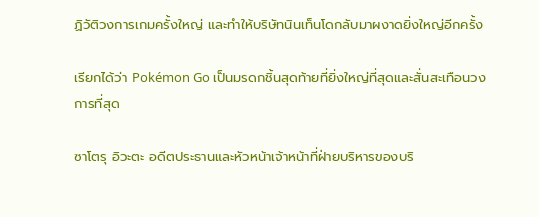ฏิวัติวงการเกมครั้งใหญ่ และทำให้บริษัทนินเท็นโดกลับมาผงาดยิ่งใหญ่อีกครั้ง

เรียกได้ว่า Pokémon Go เป็นมรดกชิ้นสุดท้ายที่ยิ่งใหญ่ที่สุดและสั่นสะเทือนวงการที่สุด

ซาโตรุ อิวะตะ อดีตประธานและหัวหน้าเจ้าหน้าที่ฝ่ายบริหารของบริ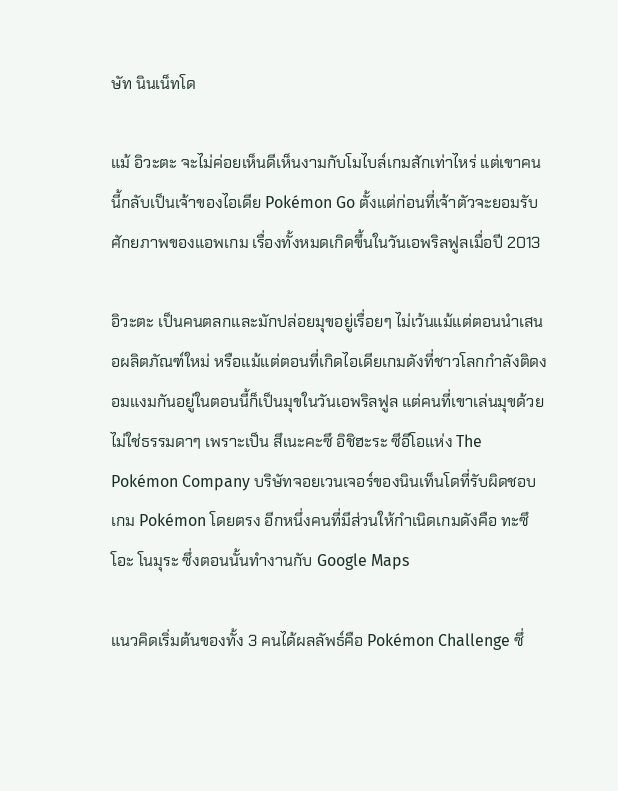ษัท นินเน็ทโด

แม้ อิวะตะ จะไม่ค่อยเห็นดีเห็นงามกับโมไบล์เกมสักเท่าไหร่ แต่เขาคนนี้กลับเป็นเจ้าของไอเดีย Pokémon Go ตั้งแต่ก่อนที่เจ้าตัวจะยอมรับศักยภาพของแอพเกม เรื่องทั้งหมดเกิดขึ้นในวันเอพริลฟูลเมื่อปี 2013

อิวะตะ เป็นคนตลกและมักปล่อยมุขอยู่เรื่อยๆ ไม่เว้นแม้แต่ตอนนำเสนอผลิตภัณฑ์ใหม่ หรือแม้แต่ตอนที่เกิดไอเดียเกมดังที่ชาวโลกกำลังติดงอมแงมกันอยู่ในตอนนี้ก็เป็นมุขในวันเอพริลฟูล แต่คนที่เขาเล่นมุขด้วยไม่ใช่ธรรมดาๆ เพราะเป็น สึเนะคะซึ อิชิฮะระ ซีอีโอแห่ง The Pokémon Company บริษัทจอยเวนเจอร์ของนินเท็นโดที่รับผิดชอบเกม Pokémon โดยตรง อีกหนึ่งคนที่มีส่วนให้กำเนิดเกมดังคือ ทะซึโอะ โนมุระ ซึ่งตอนนั้นทำงานกับ Google Maps

แนวคิดเริ่มต้นของทั้ง 3 คนได้ผลลัพธ์คือ Pokémon Challenge ซึ่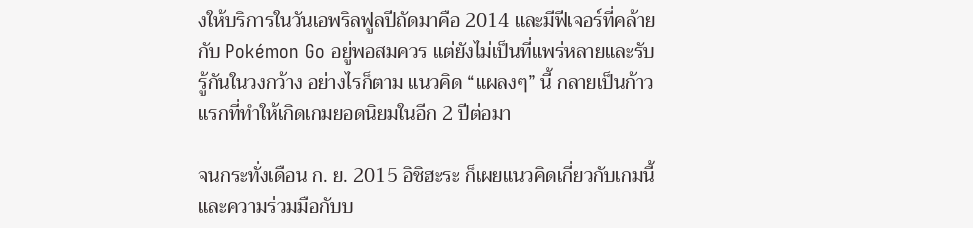งให้บริการในวันเอพริลฟูลปีถัดมาคือ 2014 และมีฟีเจอร์ที่คล้ายกับ Pokémon Go อยู่พอสมควร แต่ยังไม่เป็นที่แพร่หลายและรับรู้กันในวงกว้าง อย่างไรก็ตาม แนวคิด “แผลงๆ” นี้ กลายเป็นก้าวแรกที่ทำให้เกิดเกมยอดนิยมในอีก 2 ปีต่อมา

จนกระทั่งเดือน ก. ย. 2015 อิชิฮะระ ก็เผยแนวคิดเกี่ยวกับเกมนี้และความร่วมมือกับบ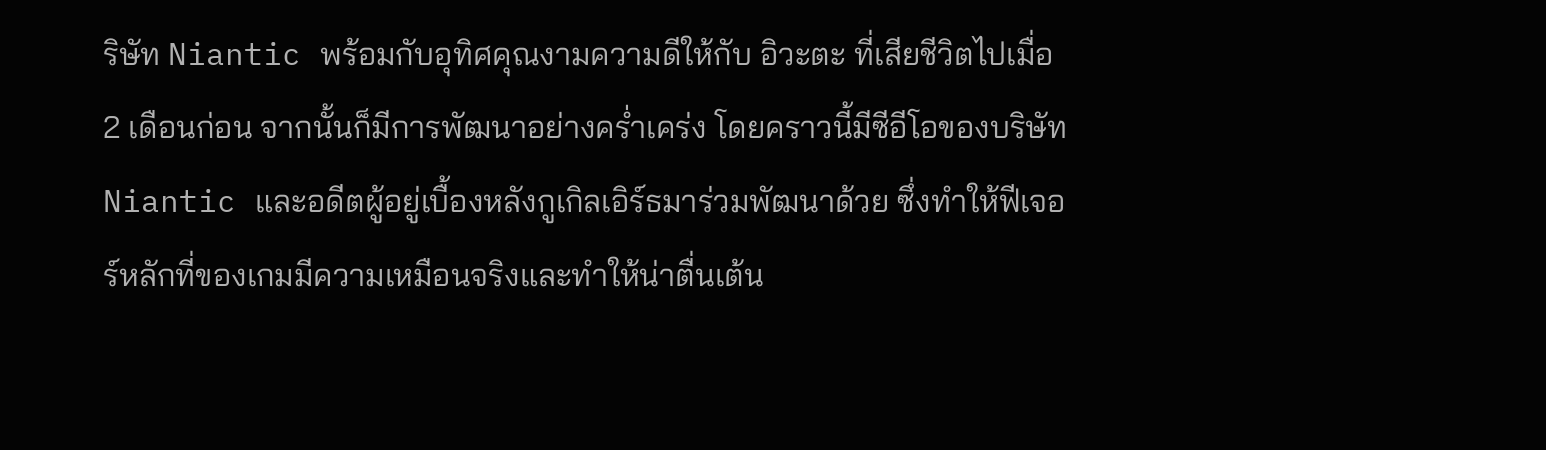ริษัท Niantic พร้อมกับอุทิศคุณงามความดีให้กับ อิวะตะ ที่เสียชีวิตไปเมื่อ 2 เดือนก่อน จากนั้นก็มีการพัฒนาอย่างคร่ำเคร่ง โดยคราวนี้มีซีอีโอของบริษัท Niantic และอดีตผู้อยู่เบื้องหลังกูเกิลเอิร์ธมาร่วมพัฒนาด้วย ซึ่งทำให้ฟีเจอร์หลักที่ของเกมมีความเหมือนจริงและทำให้น่าตื่นเต้น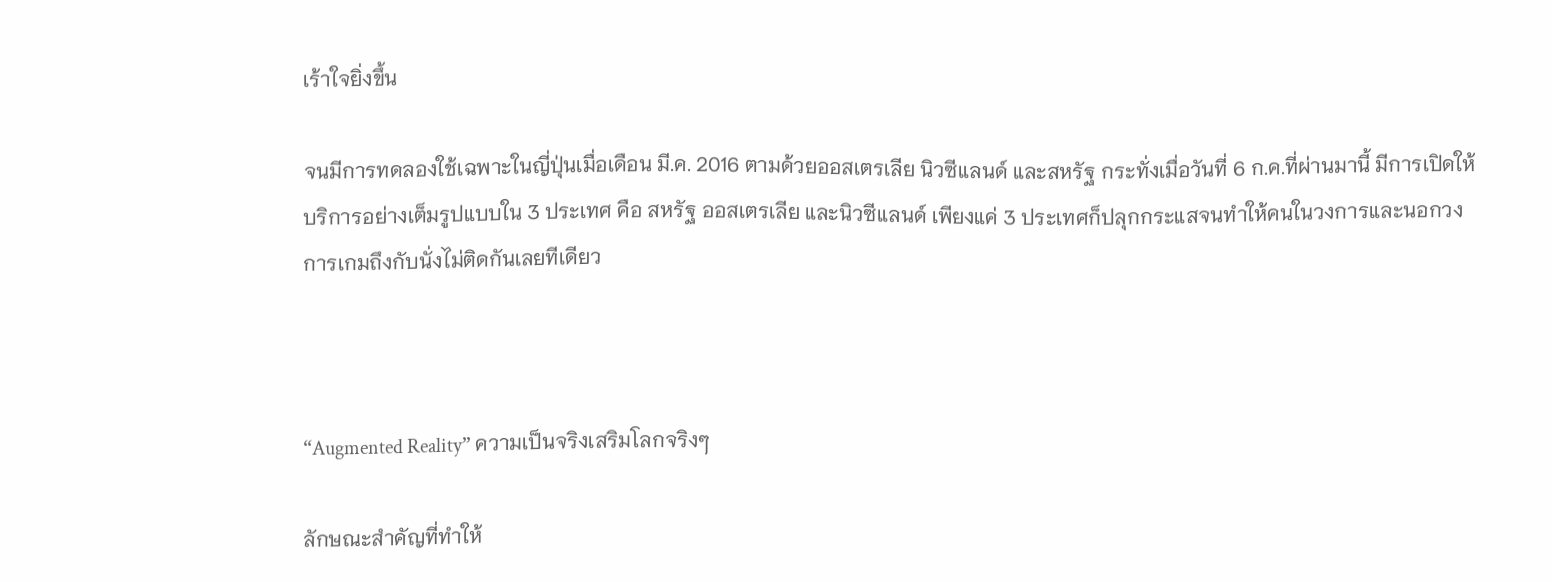เร้าใจยิ่งขึ้น

จนมีการทดลองใช้เฉพาะในญี่ปุ่นเมื่อเดือน มี.ค. 2016 ตามด้วยออสเตรเลีย นิวซีแลนด์ และสหรัฐ กระทั่งเมื่อวันที่ 6 ก.ค.ที่ผ่านมานี้ มีการเปิดให้บริการอย่างเต็มรูปแบบใน 3 ประเทศ คือ สหรัฐ ออสเตรเลีย และนิวซีแลนด์ เพียงแค่ 3 ประเทศก็ปลุกกระแสจนทำให้คนในวงการและนอกวงการเกมถึงกับนั่งไม่ติดกันเลยทีเดียว



“Augmented Reality” ความเป็นจริงเสริมโลกจริงๆ

ลักษณะสำคัญที่ทำให้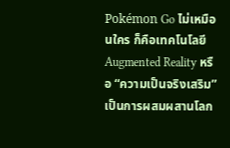Pokémon Go ไม่เหมือนใคร ก็คือเทคโนโลยี Augmented Reality หรือ “ความเป็นจริงเสริม” เป็นการผสมผสานโลก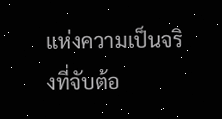แห่งความเป็นจริงที่จับต้อ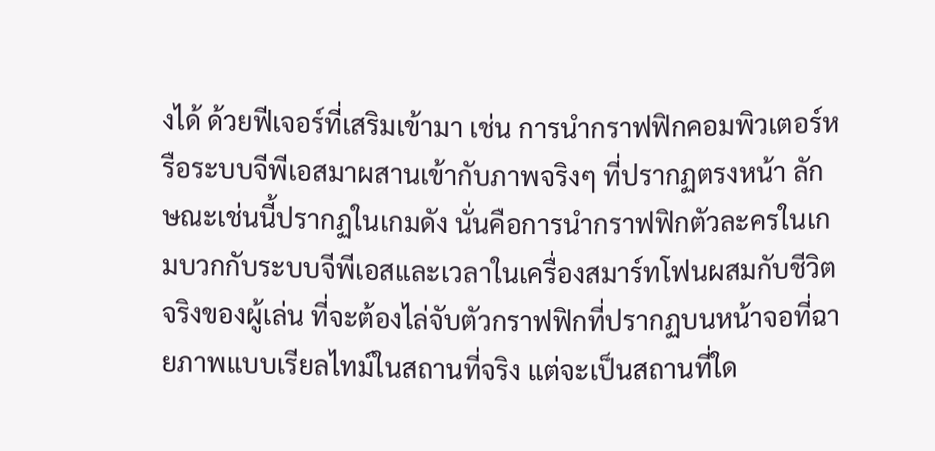งได้ ด้วยฟีเจอร์ที่เสริมเข้ามา เช่น การนำกราฟฟิกคอมพิวเตอร์หรือระบบจีพีเอสมาผสานเข้ากับภาพจริงๆ ที่ปรากฏตรงหน้า ลักษณะเช่นนี้ปรากฏในเกมดัง นั่นคือการนำกราฟฟิกตัวละครในเกมบวกกับระบบจีพีเอสและเวลาในเครื่องสมาร์ทโฟนผสมกับชีวิตจริงของผู้เล่น ที่จะต้องไล่จับตัวกราฟฟิกที่ปรากฏบนหน้าจอที่ฉายภาพแบบเรียลไทม์ในสถานที่จริง แต่จะเป็นสถานที่ใด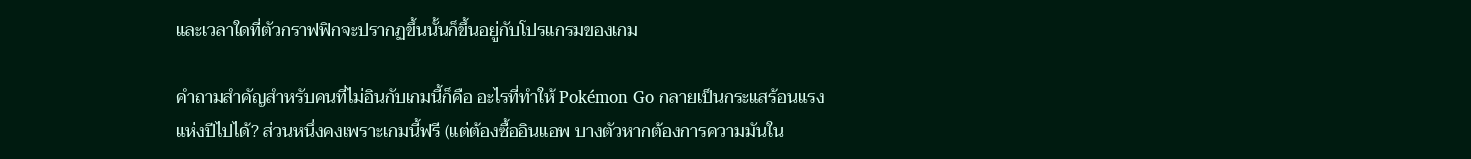และเวลาใดที่ตัวกราฟฟิกจะปรากฏขึ้นนั้นก็ขึ้นอยู่กับโปรแกรมของเกม

คำถามสำคัญสำหรับคนที่ไม่อินกับเกมนี้ก็คือ อะไรที่ทำให้ Pokémon Go กลายเป็นกระแสร้อนแรงแห่งปีไปได้? ส่วนหนึ่งคงเพราะเกมนี้ฟรี (แต่ต้องซื้ออินแอพ บางตัวหากต้องการความมันใน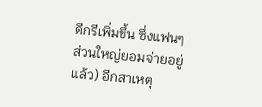ดีกรีเพิ่มขึ้น ซึ่งแฟนๆ ส่วนใหญ่ยอมจ่ายอยู่แล้ว) อีกสาเหตุ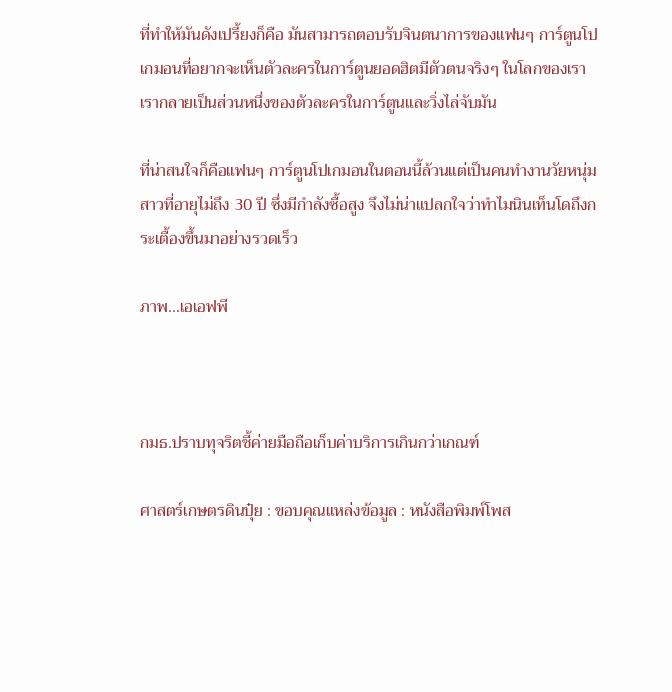ที่ทำให้มันดังเปรี้ยงก็คือ มันสามารถตอบรับจินตนาการของแฟนๆ การ์ตูนโปเกมอนที่อยากจะเห็นตัวละครในการ์ตูนยอดฮิตมีตัวตนจริงๆ ในโลกของเรา เรากลายเป็นส่วนหนึ่งของตัวละครในการ์ตูนและวิ่งไล่จับมัน

ที่น่าสนใจก็คือแฟนๆ การ์ตูนโปเกมอนในตอนนี้ล้วนแต่เป็นคนทำงานวัยหนุ่มสาวที่อายุไม่ถึง 30 ปี ซึ่งมีกำลังซื้อสูง จึงไม่น่าแปลกใจว่าทำไมนินเท็นโดถึงกระเตื้องขึ้นมาอย่างรวดเร็ว

ภาพ…เอเอฟพี



กมธ.ปราบทุจริตชี้ค่ายมือถือเก็บค่าบริการเกินกว่าเกณฑ์

ศาสตร์เกษตรดินปุ๋ย : ขอบคุณแหล่งข้อมูล : หนังสือพิมพ์โพส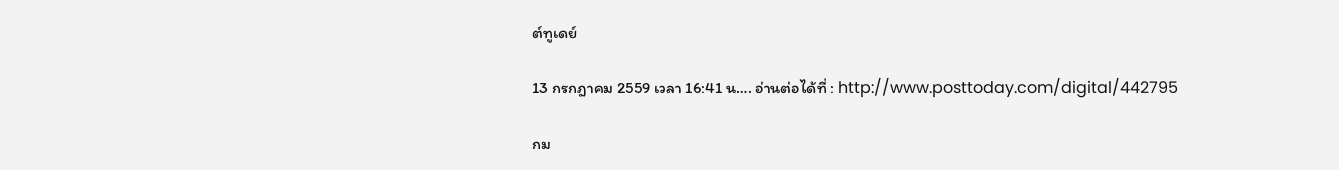ต์ทูเดย์

13 กรกฎาคม 2559 เวลา 16:41 น…. อ่านต่อได้ที่ : http://www.posttoday.com/digital/442795

กม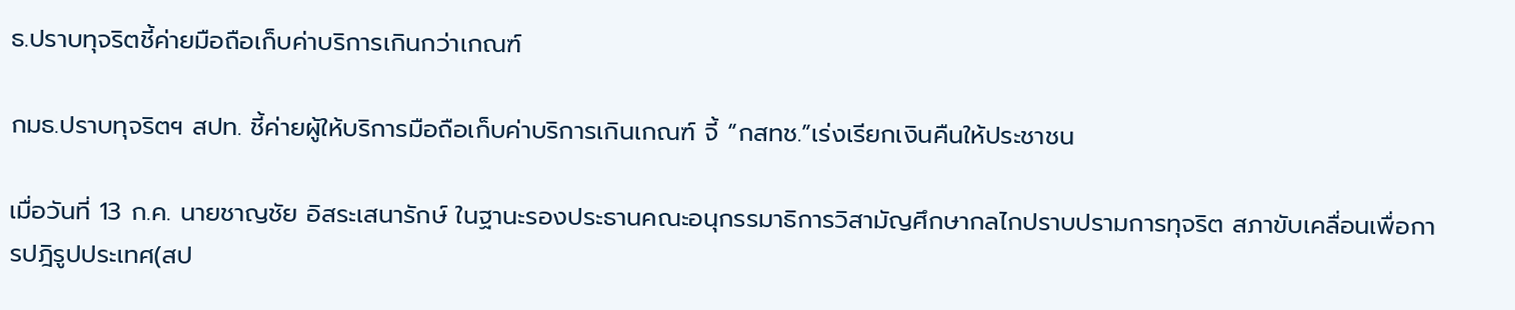ธ.ปราบทุจริตชี้ค่ายมือถือเก็บค่าบริการเกินกว่าเกณฑ์

กมธ.ปราบทุจริตฯ สปท. ชี้ค่ายผู้ให้บริการมือถือเก็บค่าบริการเกินเกณฑ์ จี้ “กสทช.”เร่งเรียกเงินคืนให้ประชาชน

เมื่อวันที่ 13 ก.ค. นายชาญชัย อิสระเสนารักษ์ ในฐานะรองประธานคณะอนุกรรมาธิการวิสามัญศึกษากลไกปราบปรามการทุจริต สภาขับเคลื่อนเพื่อการปฎิรูปประเทศ(สป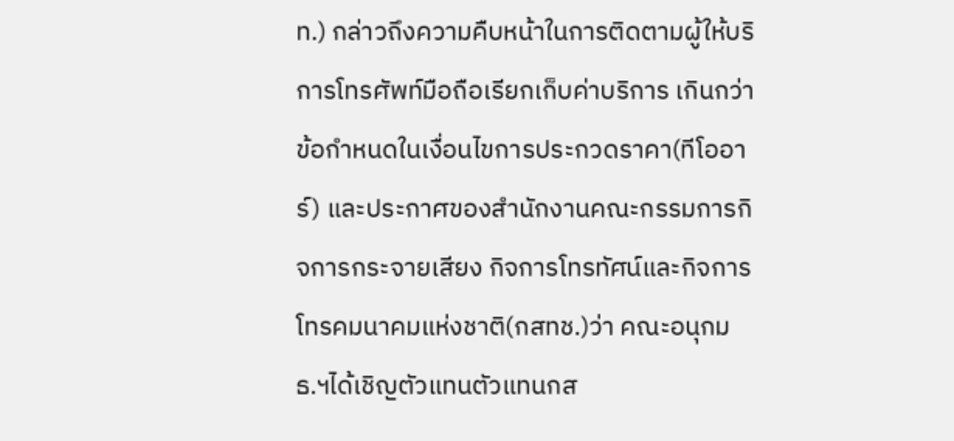ท.) กล่าวถึงความคืบหน้าในการติดตามผู้ให้บริการโทรศัพท์มือถือเรียกเก็บค่าบริการ เกินกว่าข้อกำหนดในเงื่อนไขการประกวดราคา(ทีโออาร์) และประกาศของสำนักงานคณะกรรมการกิจการกระจายเสียง กิจการโทรทัศน์และกิจการโทรคมนาคมแห่งชาติ(กสทช.)ว่า คณะอนุกมธ.ฯได้เชิญตัวแทนตัวแทนกส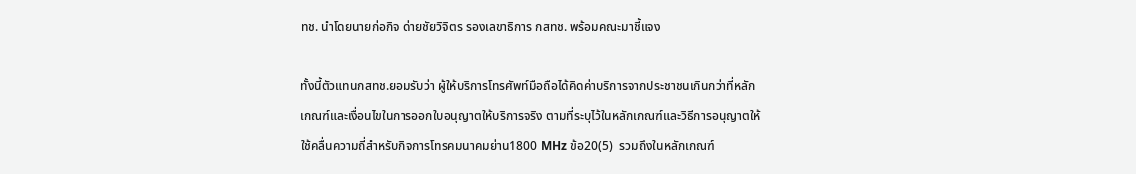ทช. นำโดยนายก่อกิจ ด่ายชัยวิจิตร รองเลขาธิการ กสทช. พร้อมคณะมาชี้แจง

ทั้งนี้ตัวแทนกสทช.ยอมรับว่า ผู้ให้บริการโทรศัพท์มือถือได้คิดค่าบริการจากประชาชนเกินกว่าที่หลักเกณฑ์และเงื่อนไขในการออกใบอนุญาตให้บริการจริง ตามที่ระบุไว้ในหลักเกณฑ์และวิธีการอนุญาตให้ใช้คลื่นความถี่สำหรับกิจการโทรคมนาคมย่าน1800 MHz ข้อ20(5)  รวมถึงในหลักเกณฑ์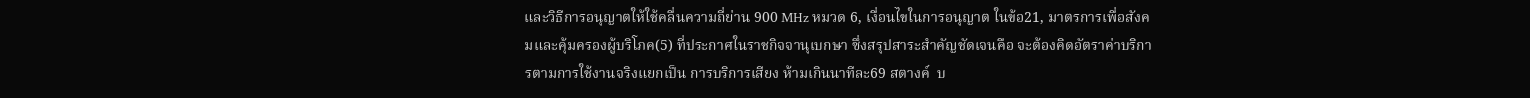และวิธีการอนุญาตให้ใช้คลื่นความถี่ย่าน 900 MHz หมวด 6, เงื่อนไขในการอนุญาต ในข้อ21, มาตรการเพื่อสังคมและคุ้มครองผู้บริโภค(5) ที่ประกาศในราชกิจจานุเบกษา ซึ่งสรุปสาระสำคัญชัดเจนคือ จะต้องคิดอัตราค่าบริการตามการใช้งานจริงแยกเป็น การบริการเสียง ห้ามเกินนาทีละ69 สตางค์  บ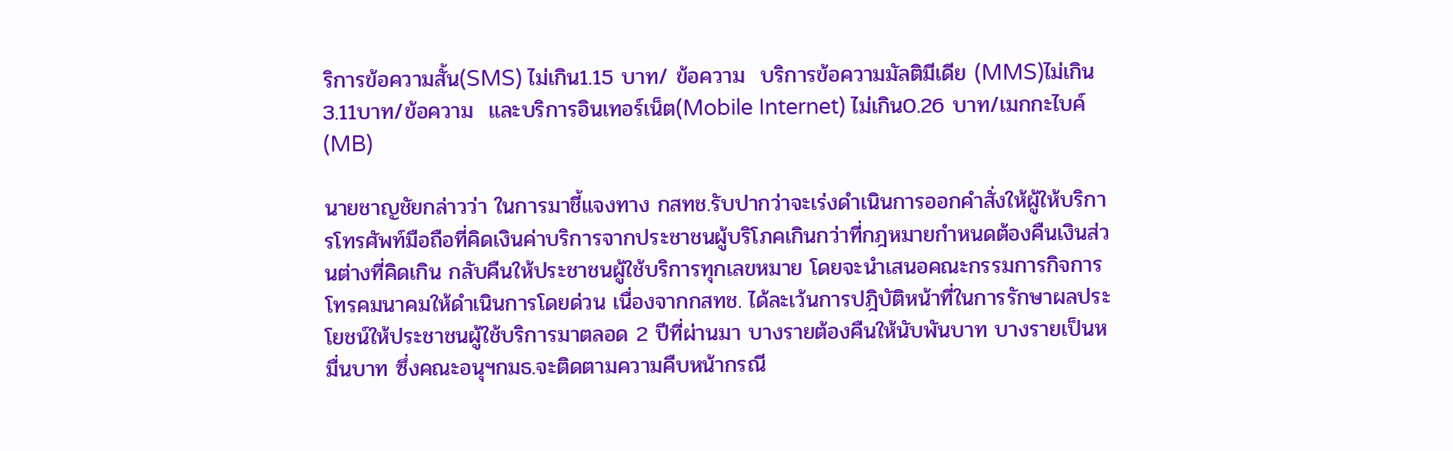ริการข้อความสั้น(SMS) ไม่เกิน1.15 บาท/ ข้อความ  บริการข้อความมัลติมีเดีย (MMS)ไม่เกิน3.11บาท/ข้อความ  และบริการอินเทอร์เน็ต(Mobile Internet) ไม่เกิน0.26 บาท/เมกกะไบค์ (MB)

นายชาญชัยกล่าวว่า ในการมาชี้แจงทาง กสทช.รับปากว่าจะเร่งดำเนินการออกคำสั่งให้ผู้ให้บริการโทรศัพท์มือถือที่คิดเงินค่าบริการจากประชาชนผู้บริโภคเกินกว่าที่กฎหมายกำหนดต้องคืนเงินส่วนต่างที่คิดเกิน กลับคืนให้ประชาชนผู้ใช้บริการทุกเลขหมาย โดยจะนำเสนอคณะกรรมการกิจการโทรคมนาคมให้ดำเนินการโดยด่วน เนื่องจากกสทช. ได้ละเว้นการปฎิบัติหน้าที่ในการรักษาผลประโยชน์ให้ประชาชนผู้ใช้บริการมาตลอด 2 ปีที่ผ่านมา บางรายต้องคืนให้นับพันบาท บางรายเป็นหมื่นบาท ซึ่งคณะอนุฯกมธ.จะติดตามความคืบหน้ากรณี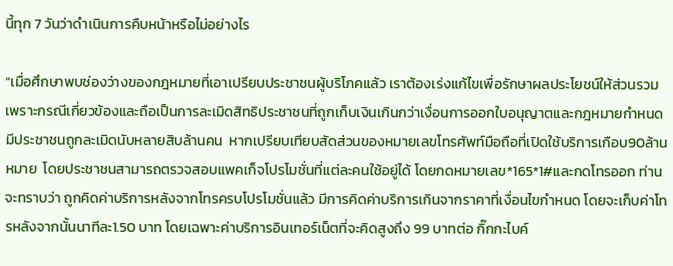นี้ทุก 7 วันว่าดำเนินการคืบหน้าหรือไม่อย่างไร

“เมื่อศึกษาพบช่องว่างของกฎหมายที่เอาเปรียบประชาชนผู้บริโภคแล้ว เราต้องเร่งแก้ไขเพื่อรักษาผลประโยชน์ให้ส่วนรวม เพราะกรณีเกี่ยวข้องและถือเป็นการละเมิดสิทธิประชาชนที่ถูกเก็บเงินเกินกว่าเงื่อนการออกใบอนุญาตและกฎหมายกำหนด มีประชาชนถูกละเมิดนับหลายสิบล้านคน  หากเปรียบเทียบสัดส่วนของหมายเลขโทรศัพท์มือถือที่เปิดใช้บริการเกือบ90ล้านหมาย  โดยประชาชนสามารถตรวจสอบแพคเก็จโปรโมชั่นที่แต่ละคนใช้อยู่ได้ โดยกดหมายเลข*165*1#และกดโทรออก ท่านจะทราบว่า ถูกคิดค่าบริการหลังจากโทรครบโปรโมชั่นแล้ว มีการคิดค่าบริการเกินจากราคาที่เงื่อนไขกำหนด โดยจะเก็บค่าโทรหลังจากนั้นนาทีละ1.50 บาท โดยเฉพาะค่าบริการอินเทอร์เน็ตที่จะคิดสูงถึง 99 บาทต่อ กิ๊กกะไบค์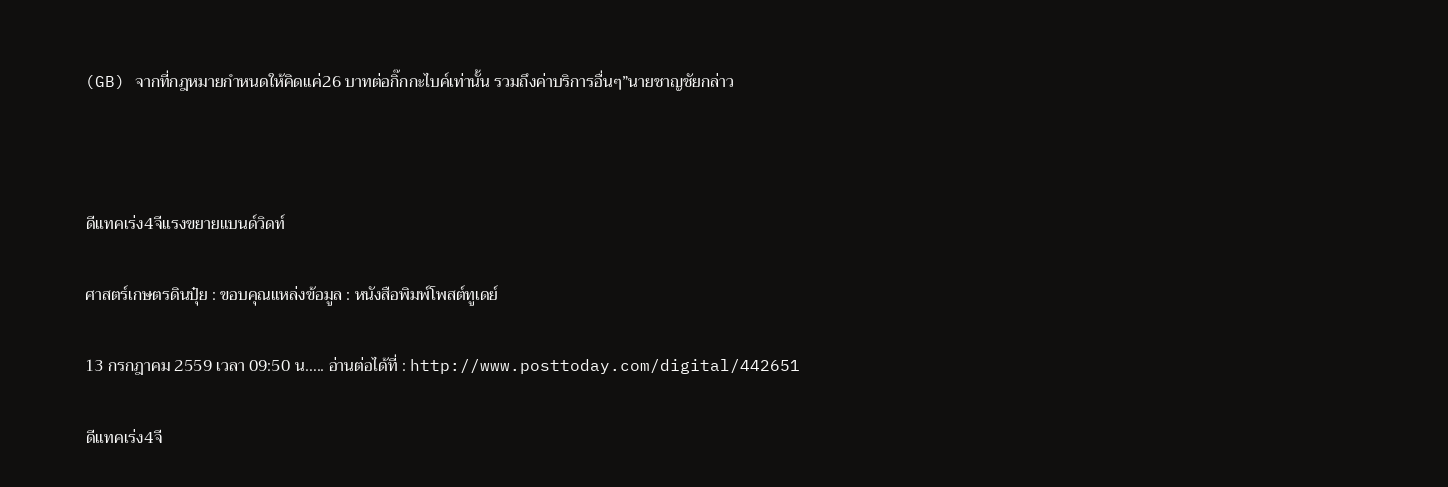(GB) จากที่กฎหมายกำหนดให้คิดแค่26 บาทต่อกิ๊กกะไบค์เท่านั้น รวมถึงค่าบริการอื่นๆ”นายชาญชัยกล่าว



ดีแทคเร่ง4จีแรงขยายแบนด์วิดท์

ศาสตร์เกษตรดินปุ๋ย : ขอบคุณแหล่งข้อมูล : หนังสือพิมพ์โพสต์ทูเดย์

13 กรกฎาคม 2559 เวลา 09:50 น….. อ่านต่อได้ที่ : http://www.posttoday.com/digital/442651

ดีแทคเร่ง4จี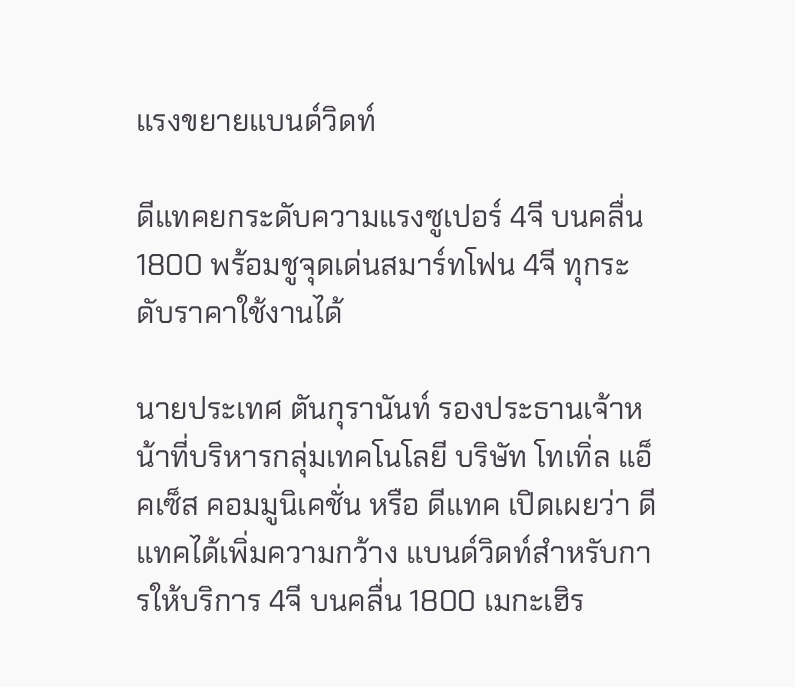แรงขยายแบนด์วิดท์

ดีแทคยกระดับความแรงซูเปอร์ 4จี บนคลื่น 1800 พร้อมชูจุดเด่นสมาร์ทโฟน 4จี ทุกระดับราคาใช้งานได้

นายประเทศ ตันกุรานันท์ รองประธานเจ้าหน้าที่บริหารกลุ่มเทคโนโลยี บริษัท โทเทิ่ล แอ็คเซ็ส คอมมูนิเคชั่น หรือ ดีแทค เปิดเผยว่า ดีแทคได้เพิ่มความกว้าง แบนด์วิดท์สำหรับการให้บริการ 4จี บนคลื่น 1800 เมกะเฮิร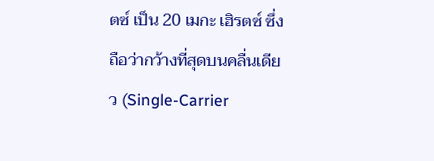ตซ์ เป็น 20 เมกะ เฮิรตซ์ ซึ่งถือว่ากว้างที่สุดบนคลื่นเดียว (Single-Carrier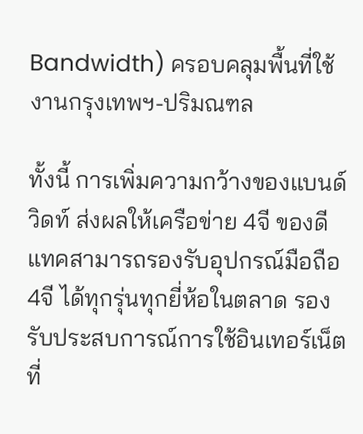Bandwidth) ครอบคลุมพื้นที่ใช้งานกรุงเทพฯ-ปริมณฑล

ทั้งนี้ การเพิ่มความกว้างของแบนด์วิดท์ ส่งผลให้เครือข่าย 4จี ของดีแทคสามารถรองรับอุปกรณ์มือถือ 4จี ได้ทุกรุ่นทุกยี่ห้อในตลาด รองรับประสบการณ์การใช้อินเทอร์เน็ตที่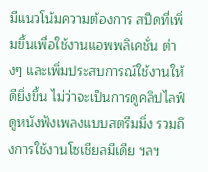มีแนวโน้มความต้องการ สปีดที่เพิ่มขึ้นเพื่อใช้งานแอพพลิเคชั่น ต่างๆ และเพิ่มประสบการณ์ใช้งานให้ดียิ่งขึ้น ไม่ว่าจะเป็นการดูคลิปไลฟ์ ดูหนังฟังเพลงแบบสตรีมมิ่ง รวมถึงการใช้งานโซเชียลมีเดีย ฯลฯ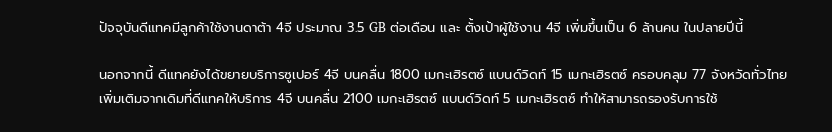ปัจจุบันดีแทคมีลูกค้าใช้งานดาต้า 4จี ประมาณ 3.5 GB ต่อเดือน และ ตั้งเป้าผู้ใช้งาน 4จี เพิ่มขึ้นเป็น 6 ล้านคน ในปลายปีนี้

นอกจากนี้ ดีแทคยังได้ขยายบริการซูเปอร์ 4จี บนคลื่น 1800 เมกะเฮิรตซ์ แบนด์วิดท์ 15 เมกะเฮิรตซ์ ครอบคลุม 77 จังหวัดทั่วไทย เพิ่มเติมจากเดิมที่ดีแทคให้บริการ 4จี บนคลื่น 2100 เมกะเฮิรตซ์ แบนด์วิดท์ 5 เมกะเฮิรตซ์ ทำให้สามารถรองรับการใช้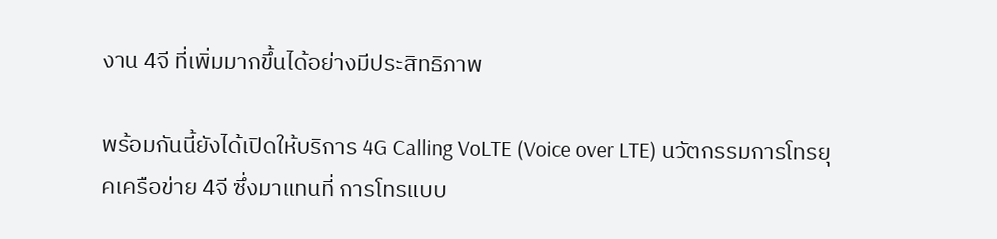งาน 4จี ที่เพิ่มมากขึ้นได้อย่างมีประสิทธิภาพ

พร้อมกันนี้ยังได้เปิดให้บริการ 4G Calling VoLTE (Voice over LTE) นวัตกรรมการโทรยุคเครือข่าย 4จี ซึ่งมาแทนที่ การโทรแบบ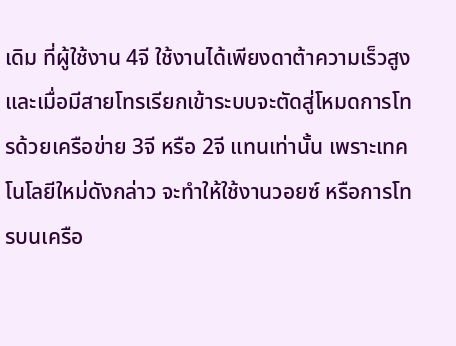เดิม ที่ผู้ใช้งาน 4จี ใช้งานได้เพียงดาต้าความเร็วสูง และเมื่อมีสายโทรเรียกเข้าระบบจะตัดสู่โหมดการโทรด้วยเครือข่าย 3จี หรือ 2จี แทนเท่านั้น เพราะเทคโนโลยีใหม่ดังกล่าว จะทำให้ใช้งานวอยซ์ หรือการโทรบนเครือ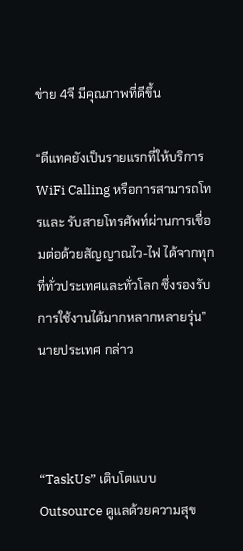ข่าย 4จี มีคุณภาพที่ดีขึ้น

“ดีแทคยังเป็นรายแรกที่ให้บริการ WiFi Calling หรือการสามารถโทรและ รับสายโทรศัพท์ผ่านการเชื่อมต่อด้วยสัญญาณไว-ไฟ ได้จากทุกที่ทั่วประเทศและทั่วโลก ซึ่งรองรับการใช้งานได้มากหลากหลายรุ่น” นายประเทศ กล่าว



“TaskUs” เติบโตแบบ Outsource ดูแลด้วยความสุข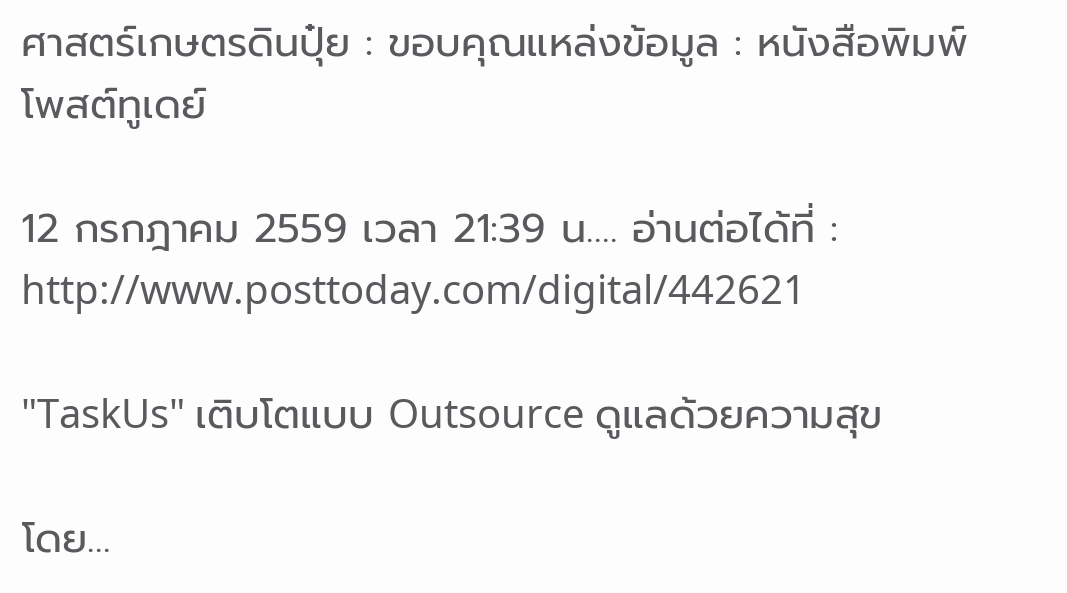ศาสตร์เกษตรดินปุ๋ย : ขอบคุณแหล่งข้อมูล : หนังสือพิมพ์โพสต์ทูเดย์

12 กรกฎาคม 2559 เวลา 21:39 น…. อ่านต่อได้ที่ : http://www.posttoday.com/digital/442621

"TaskUs" เติบโตแบบ Outsource ดูแลด้วยความสุข

โดย…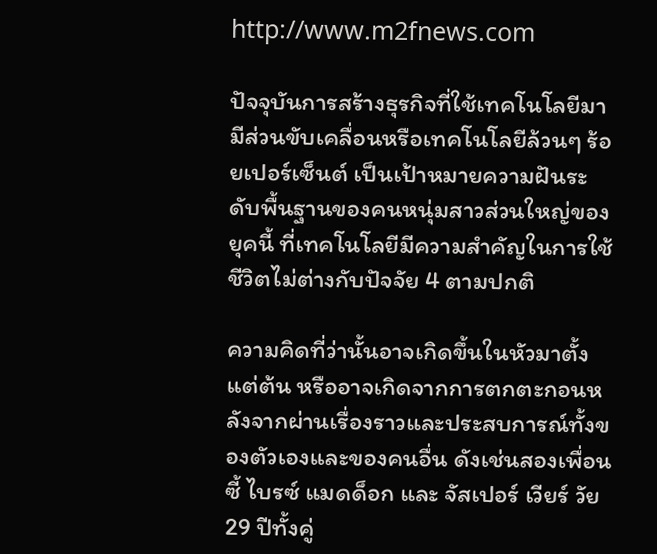http://www.m2fnews.com

ปัจจุบันการสร้างธุรกิจที่ใช้เทคโนโลยีมามีส่วนขับเคลื่อนหรือเทคโนโลยีล้วนๆ ร้อยเปอร์เซ็นต์ เป็นเป้าหมายความฝันระดับพื้นฐานของคนหนุ่มสาวส่วนใหญ่ของยุคนี้ ที่เทคโนโลยีมีความสำคัญในการใช้ชีวิตไม่ต่างกับปัจจัย 4 ตามปกติ

ความคิดที่ว่านั้นอาจเกิดขึ้นในหัวมาตั้งแต่ต้น หรืออาจเกิดจากการตกตะกอนหลังจากผ่านเรื่องราวและประสบการณ์ทั้งของตัวเองและของคนอื่น ดังเช่นสองเพื่อนซี้ ไบรซ์ แมดด็อก และ จัสเปอร์ เวียร์ วัย 29 ปีทั้งคู่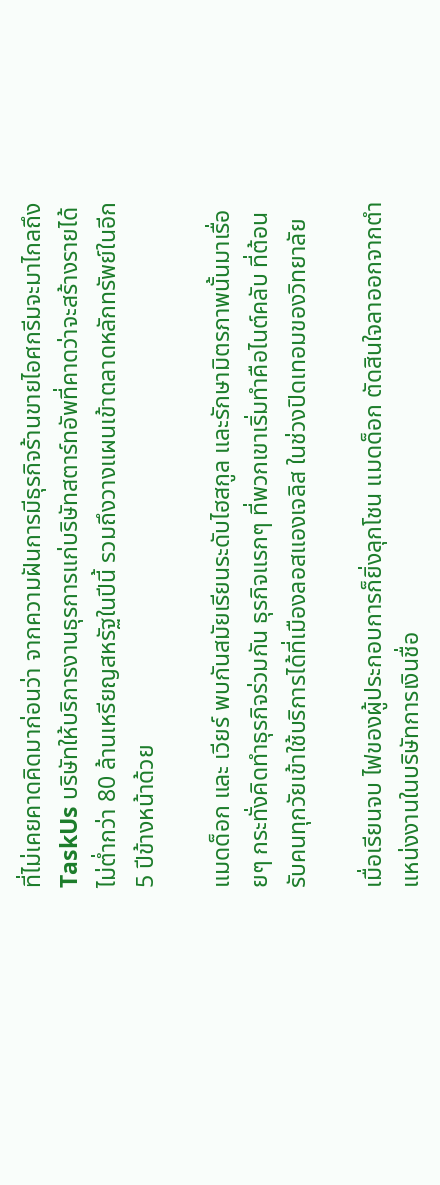ที่ไม่เคยคาดคิดมาก่อนว่า จากความฝันการมีธุรกิจร้านขายไอศกรีมจะมาไกลถึง TaskUs บริษัทให้บริการงานธุรการแก่บริษัทสตาร์ทอัพที่คาดว่าจะสร้างรายได้ไม่ต่ำกว่า 80 ล้านเหรียญสหรัฐในปีนี้ รวมถึงวางแผนเข้าตลาดหลักทรัพย์ในอีก 5 ปีข้างหน้าด้วย

แมดด็อก และ เวียร์ พบกันสมัยเรียนระดับไฮสกูล และรักษามิตรภาพนั้นมาเรื่อยๆ กระทั่งคิดทำธุรกิจร่วมกัน ธุรกิจแรกๆ ที่พวกเขาเริ่มทำคือไนต์คลับ ที่ต้อนรับคนทุกวัยเข้าใช้บริการได้ที่เมืองลอสแองเจลิส ในช่วงปิดเทอมของวิทยาลัย

เมื่อเรียนจบ ไฟของผู้ประกอบการก็ยิ่งลุกโชน แมดด็อก ตัดสินใจลาออกจากตำแหน่งงานในบริษัทการเงินชื่อ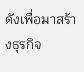ดังเพื่อมาสร้างธุรกิจ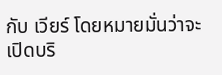กับ เวียร์ โดยหมายมั่นว่าจะเปิดบริ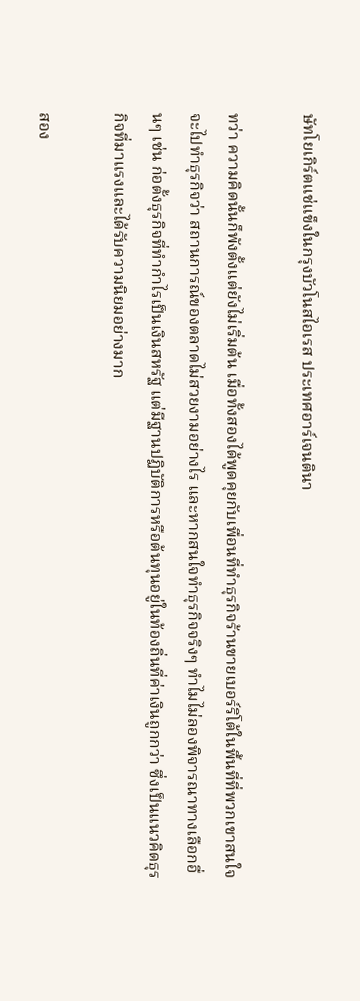ษัทโยเกิร์ตแช่แข็งในกรุงบัวโนสไอเรส ประเทศอาร์เจนตินา

ทว่า ความคิดนั้นก็พังตั้งแต่ยังไม่เริ่มต้น เมื่อทั้งสองได้พูดคุยกับเพื่อนที่ทำธุรกิจร้านขายเบอร์ริโต้ในพื้นที่ที่พวกเขาสนใจจะไปทำธุรกิจว่า สถานการณ์ของตลาดไม่สวยงามอย่างไร และหากสนใจทำธุรกิจจริงๆ ทำไมไม่ลองพิจารณาทางเลือกอื่นๆ เช่น ก่อตั้งธุรกิจที่ทำกำไรเป็นเงินสหรัฐ แต่มีฐานปฏิบัติการหรือต้นทุนอยู่ในท้องถิ่นที่ค่าเงินถูกกว่า ซึ่งเป็นแนวคิดธุรกิจที่มาแรงและได้รับความนิยมอย่างมาก

สอง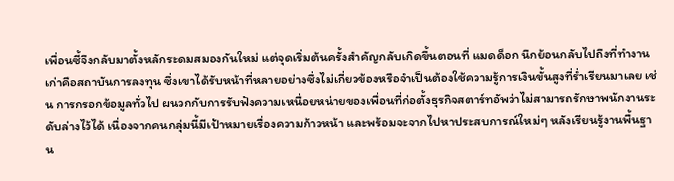เพื่อนซี้จึงกลับมาตั้งหลักระดมสมองกันใหม่ แต่จุดเริ่มต้นครั้งสำคัญกลับเกิดขึ้นตอนที่ แมดด็อก นึกย้อนกลับไปถึงที่ทำงานเก่าคือสถาบันการลงทุน ซึ่งเขาได้รับหน้าที่หลายอย่างซึ่งไม่เกี่ยวข้องหรือจำเป็นต้องใช้ความรู้การเงินขั้นสูงที่ร่ำเรียนมาเลย เช่น การกรอกข้อมูลทั่วไป ผนวกกับการรับฟังความเหนื่อยหน่ายของเพื่อนที่ก่อตั้งธุรกิจสตาร์ทอัพว่าไม่สามารถรักษาพนักงานระดับล่างไว้ได้ เนื่องจากคนกลุ่มนี้มีเป้าหมายเรื่องความก้าวหน้า และพร้อมจะจากไปหาประสบการณ์ใหม่ๆ หลังเรียนรู้งานพื้นฐาน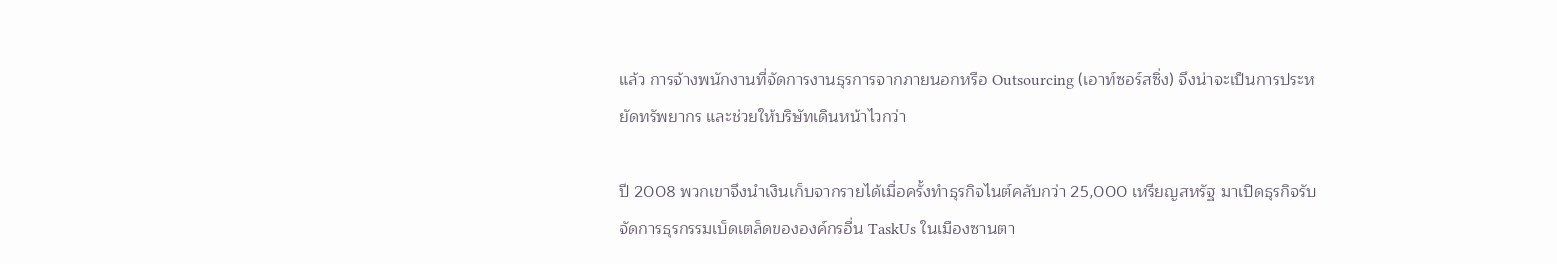แล้ว การจ้างพนักงานที่จัดการงานธุรการจากภายนอกหรือ Outsourcing (เอาท์ซอร์สซิ่ง) จึงน่าจะเป็นการประหยัดทรัพยากร และช่วยให้บริษัทเดินหน้าไวกว่า

ปี 2008 พวกเขาจึงนำเงินเก็บจากรายได้เมื่อครั้งทำธุรกิจไนต์คลับกว่า 25,000 เหรียญสหรัฐ มาเปิดธุรกิจรับจัดการธุรกรรมเบ็ดเตล็ดขององค์กรอื่น TaskUs ในเมืองซานตา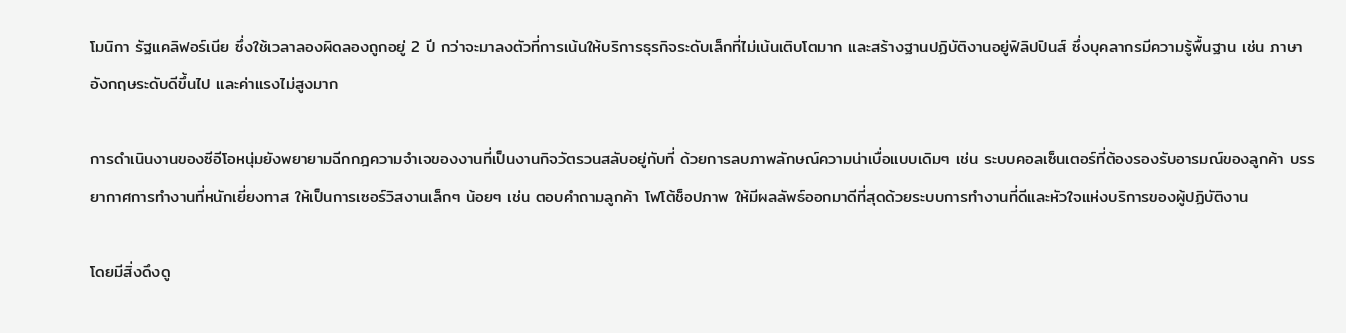โมนิกา รัฐแคลิฟอร์เนีย ซึ่งใช้เวลาลองผิดลองถูกอยู่ 2 ปี กว่าจะมาลงตัวที่การเน้นให้บริการธุรกิจระดับเล็กที่ไม่เน้นเติบโตมาก และสร้างฐานปฏิบัติงานอยู่ฟิลิปปินส์ ซึ่งบุคลากรมีความรู้พื้นฐาน เช่น ภาษาอังกฤษระดับดีขึ้นไป และค่าแรงไม่สูงมาก

การดำเนินงานของซีอีโอหนุ่มยังพยายามฉีกกฎความจำเจของงานที่เป็นงานกิจวัตรวนสลับอยู่กับที่ ด้วยการลบภาพลักษณ์ความน่าเบื่อแบบเดิมๆ เช่น ระบบคอลเซ็นเตอร์ที่ต้องรองรับอารมณ์ของลูกค้า บรรยากาศการทำงานที่หนักเยี่ยงทาส ให้เป็นการเซอร์วิสงานเล็กๆ น้อยๆ เช่น ตอบคำถามลูกค้า โฟโต้ช็อปภาพ ให้มีผลลัพธ์ออกมาดีที่สุดด้วยระบบการทำงานที่ดีและหัวใจแห่งบริการของผู้ปฏิบัติงาน

โดยมีสิ่งดึงดู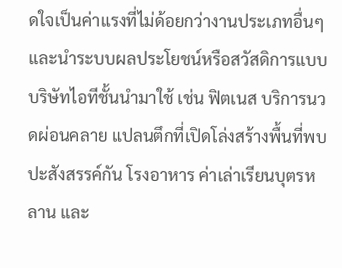ดใจเป็นค่าแรงที่ไม่ด้อยกว่างานประเภทอื่นๆ และนำระบบผลประโยชน์หรือสวัสดิการแบบบริษัทไอทีชั้นนำมาใช้ เช่น ฟิตเนส บริการนวดผ่อนคลาย แปลนตึกที่เปิดโล่งสร้างพื้นที่พบปะสังสรรค์กัน โรงอาหาร ค่าเล่าเรียนบุตรหลาน และ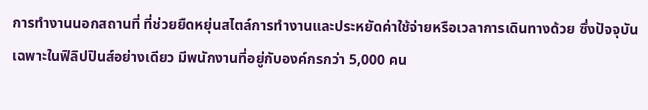การทำงานนอกสถานที่ ที่ช่วยยืดหยุ่นสไตล์การทำงานและประหยัดค่าใช้จ่ายหรือเวลาการเดินทางด้วย ซึ่งปัจจุบันเฉพาะในฟิลิปปินส์อย่างเดียว มีพนักงานที่อยู่กับองค์กรกว่า 5,000 คน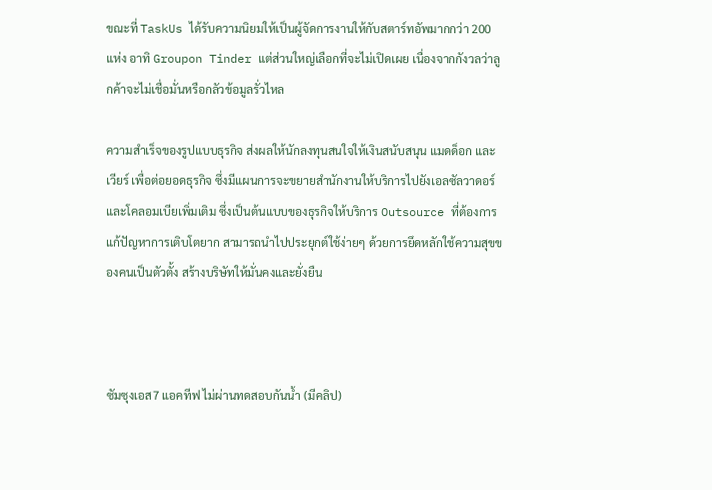ขณะที่ TaskUs ได้รับความนิยมให้เป็นผู้จัดการงานให้กับสตาร์ทอัพมากกว่า 200 แห่ง อาทิ Groupon Tinder แต่ส่วนใหญ่เลือกที่จะไม่เปิดเผย เนื่องจากกังวลว่าลูกค้าจะไม่เชื่อมั่นหรือกลัวข้อมูลรั่วไหล

ความสำเร็จของรูปแบบธุรกิจ ส่งผลให้นักลงทุนสนใจให้เงินสนับสนุน แมดด็อก และ เวียร์ เพื่อต่อยอดธุรกิจ ซึ่งมีแผนการจะขยายสำนักงานให้บริการไปยังเอลซัลวาดอร์และโคลอมเบียเพิ่มเติม ซึ่งเป็นต้นแบบของธุรกิจให้บริการ Outsource ที่ต้องการแก้ปัญหาการเติบโตยาก สามารถนำไปประยุกต์ใช้ง่ายๆ ด้วยการยึดหลักใช้ความสุขของคนเป็นตัวตั้ง สร้างบริษัทให้มั่นคงและยั่งยืน



ซัมซุงเอส7 แอคทีฟ ไม่ผ่านทดสอบกันน้ำ (มีคลิป)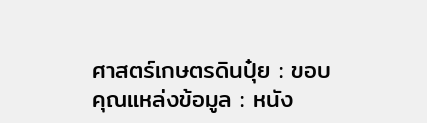ศาสตร์เกษตรดินปุ๋ย : ขอบคุณแหล่งข้อมูล : หนัง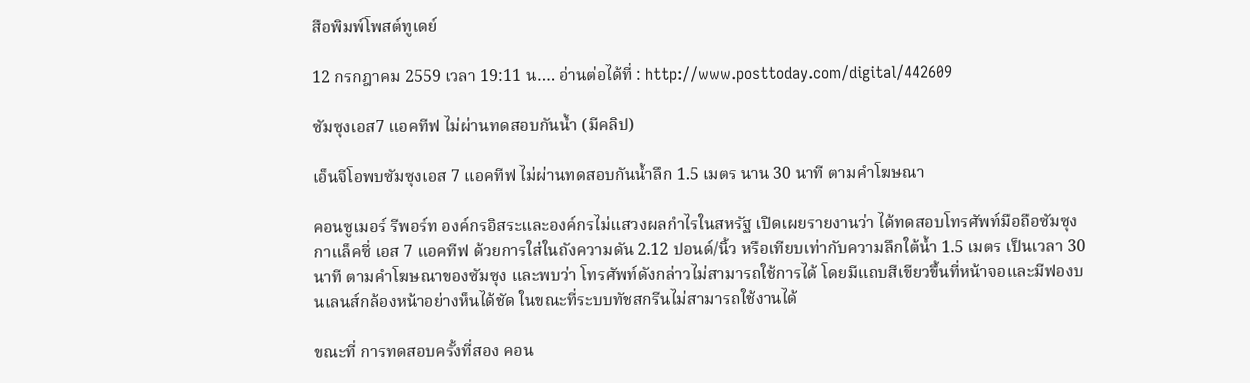สือพิมพ์โพสต์ทูเดย์

12 กรกฎาคม 2559 เวลา 19:11 น…. อ่านต่อได้ที่ : http://www.posttoday.com/digital/442609

ซัมซุงเอส7 แอคทีฟ ไม่ผ่านทดสอบกันน้ำ (มีคลิป)

เอ็นจีโอพบซัมซุงเอส 7 แอคทีฟ ไม่ผ่านทดสอบกันน้ำลึก 1.5 เมตร นาน 30 นาที ตามคำโฆษณา

คอนซูเมอร์ รีพอร์ท องค์กรอิสระและองค์กรไม่แสวงผลกำไรในสหรัฐ เปิดเผยรายงานว่า ได้ทดสอบโทรศัพท์มือถือซัมซุงกาแล็คซี่ เอส 7 แอคทีฟ ด้วยการใส่ในถังความดัน 2.12 ปอนด์/นิ้ว หรือเทียบเท่ากับความลึกใต้น้ำ 1.5 เมตร เป็นเวลา 30 นาที ตามคำโฆษณาของซัมซุง และพบว่า โทรศัพท์ดังกล่าวไม่สามารถใช้การได้ โดยมีแถบสีเขียวขึ้นที่หน้าจอและมีฟองบนเลนส์กล้องหน้าอย่างห็นได้ชัด ในขณะที่ระบบทัชสกรีนไม่สามารถใช้งานได้

ขณะที่ การทดสอบครั้งที่สอง คอน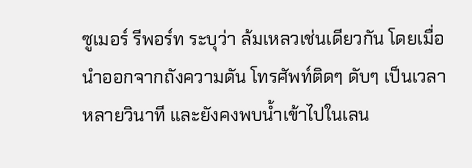ซูเมอร์ รีพอร์ท ระบุว่า ล้มเหลวเช่นเดียวกัน โดยเมื่อนำออกจากถังความดัน โทรศัพท์ติดๆ ดับๆ เป็นเวลาหลายวินาที และยังคงพบน้ำเข้าไปในเลน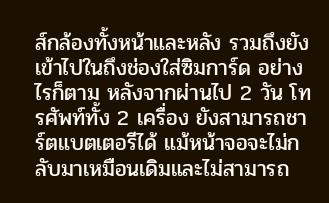ส์กล้องทั้งหน้าและหลัง รวมถึงยังเข้าไปในถึงช่องใส่ซิมการ์ด อย่างไรก็ตาม หลังจากผ่านไป 2 วัน โทรศัพท์ทั้ง 2 เครื่อง ยังสามารถชาร์ตแบตเตอรีได้ แม้หน้าจอจะไม่กลับมาเหมือนเดิมและไม่สามารถ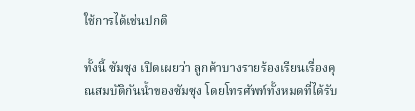ใช้การได้เช่นปกติ

ทั้งนี้ ซัมซุง เปิดเผยว่า ลูกค้าบางรายร้องเรียนเรื่องคุณสมบัติกันน้ำของซัมซุง โดยโทรศัพท์ทั้งหมดที่ได้รับ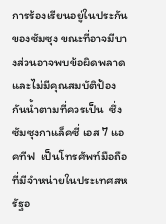การร้องเรียนอยู่ในประกันของซัมซุง ขณะที่อาจมีบางส่วนอาจพบข้อผิดพลาดและไม่มีคุณสมบัติป้องกันน้ำตามที่ควรเป็น  ซึ่งซัมซุงกาแล็คซี่ เอส 7 แอคทีฟ  เป็นโทรศัพท์มือถือที่มีจำหน่ายในประเทศสหรัฐอ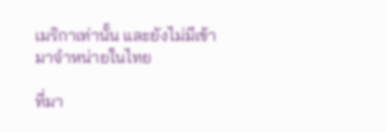เมริกาเท่านั้น และยังไม่มีเข้ามาจำหน่ายในไทย

ที่มา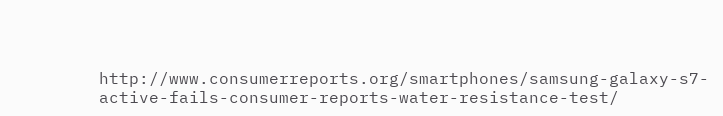http://www.consumerreports.org/smartphones/samsung-galaxy-s7-active-fails-consumer-reports-water-resistance-test/